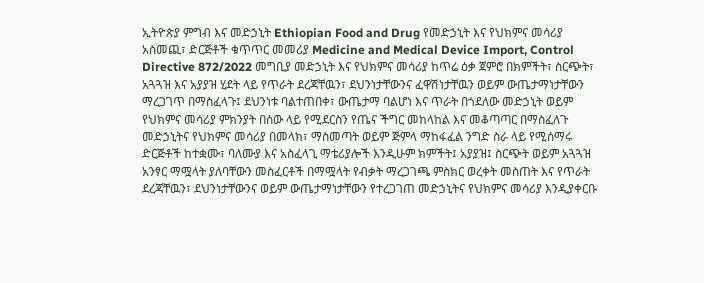ኢትዮጵያ ምግብ እና መድኃኒት Ethiopian Food and Drug የመድኃኒት እና የህክምና መሳሪያ አስመጪ፣ ድርጅቶች ቁጥጥር መመሪያ Medicine and Medical Device Import, Control Directive 872/2022 መግቢያ መድኃኒት እና የህክምና መሳሪያ ከጥሬ ዕቃ ጀምሮ በክምችት፣ ስርጭት፣ አጓጓዝ እና አያያዝ ሂደት ላይ የጥራት ደረጃቸዉን፣ ደህንነታቸውንና ፈዋሽነታቸዉን ወይም ውጤታማነታቸውን ማረጋገጥ በማስፈላጉ፤ ደህንነቱ ባልተጠበቀ፣ ውጤታማ ባልሆነ እና ጥራት በጎደለው መድኃኒት ወይም የህክምና መሳሪያ ምክንያት በሰው ላይ የሚደርስን የጤና ችግር መከላከል እና መቆጣጣር በማስፈለጉ መድኃኒትና የህክምና መሳሪያ በመላክ፣ ማስመጣት ወይም ጅምላ ማከፋፈል ንግድ ስራ ላይ የሚሰማሩ ድርጅቶች ከተቋሙ፣ ባለሙያ እና አስፈላጊ ማቴሪያሎች እንዲሁም ክምችት፤ አያያዝ፤ ስርጭት ወይም አጓጓዝ አንፃር ማሟላት ያለባቸውን መስፈርቶች በማሟላት የብቃት ማረጋገጫ ምስክር ወረቀት መስጠት እና የጥራት ደረጃቸዉን፣ ደህንነታቸውንና ወይም ውጤታማነታቸውን የተረጋገጠ መድኃኒትና የህክምና መሳሪያ እንዲያቀርቡ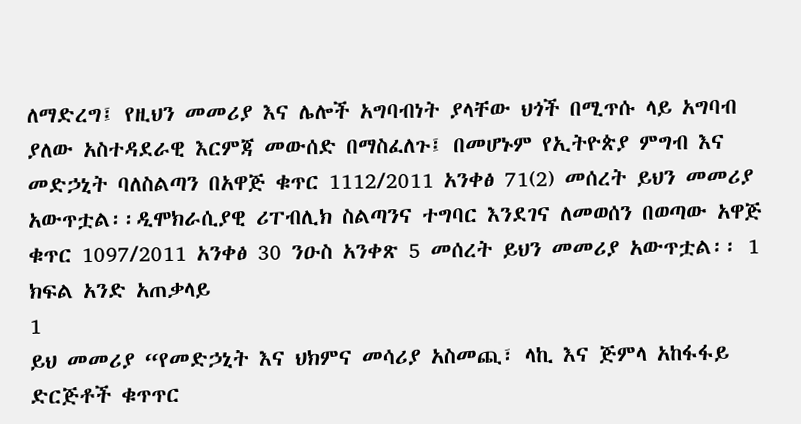ለማድረግ፤ የዚህን መመሪያ እና ሌሎች አግባብነት ያላቸው ህጎች በሚጥሱ ላይ አግባብ ያለው አስተዳደራዊ እርምጃ መውሰድ በማስፈለጉ፤ በመሆኑም የኢትዮጵያ ምግብ እና መድኃኒት ባለስልጣን በአዋጅ ቁጥር 1112/2011 አንቀፅ 71(2) መሰረት ይህን መመሪያ አውጥቷል፡፡ዲሞክራሲያዊ ሪፐብሊክ ስልጣንና ተግባር እንደገና ለመወሰን በወጣው አዋጅ ቁጥር 1097/2011 አንቀፅ 30 ንዑስ አንቀጽ 5 መሰረት ይህን መመሪያ አውጥቷል፡፡ 1 ክፍል አንድ አጠቃላይ
1
ይህ መመሪያ “የመድኃኒት እና ህክምና መሳሪያ አስመጪ፣ ላኪ እና ጅምላ አከፋፋይ ድርጅቶች ቁጥጥር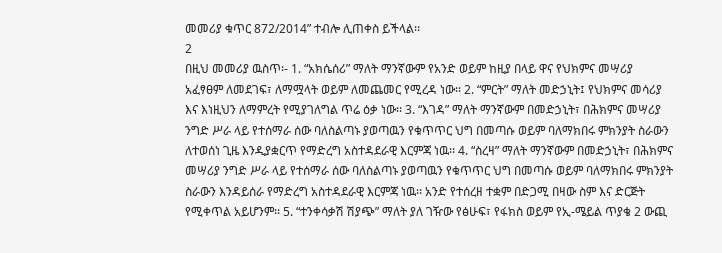መመሪያ ቁጥር 872/2014” ተብሎ ሊጠቀስ ይችላል፡፡
2
በዚህ መመሪያ ዉስጥ፡- 1. “አክሴሰሪ” ማለት ማንኛውም የአንድ ወይም ከዚያ በላይ ዋና የህክምና መሣሪያ አፈፃፀም ለመደገፍ፣ ለማሟላት ወይም ለመጨመር የሚረዳ ነው፡፡ 2. “ምርት” ማለት መድኃኒት፤ የህክምና መሳሪያ እና እነዚህን ለማምረት የሚያገለግል ጥሬ ዕቃ ነው፡፡ 3. “እገዳ” ማለት ማንኛውም በመድኃኒት፣ በሕክምና መሣሪያ ንግድ ሥራ ላይ የተሰማራ ሰው ባለስልጣኑ ያወጣዉን የቁጥጥር ህግ በመጣሱ ወይም ባለማክበሩ ምክንያት ስራውን ለተወሰነ ጊዜ እንዲያቋርጥ የማድረግ አስተዳደራዊ እርምጃ ነዉ፡፡ 4. “ስረዛ” ማለት ማንኛውም በመድኃኒት፣ በሕክምና መሣሪያ ንግድ ሥራ ላይ የተሰማራ ሰው ባለስልጣኑ ያወጣዉን የቁጥጥር ህግ በመጣሱ ወይም ባለማክበሩ ምክንያት ስራውን እንዳይሰራ የማድረግ አስተዳደራዊ እርምጃ ነዉ፡፡ አንድ የተሰረዘ ተቋም በድጋሚ በዛው ስም እና ድርጅት የሚቀጥል አይሆንም፡፡ 5. “ተንቀሳቃሽ ሽያጭ” ማለት ያለ ገዥው የፅሁፍ፣ የፋክስ ወይም የኢ-ሜይል ጥያቄ 2 ውጪ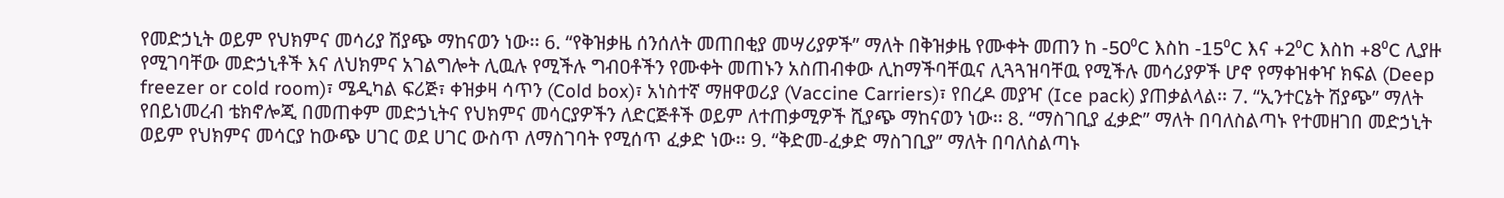የመድኃኒት ወይም የህክምና መሳሪያ ሽያጭ ማከናወን ነው፡፡ 6. “የቅዝቃዜ ሰንሰለት መጠበቂያ መሣሪያዎች” ማለት በቅዝቃዜ የሙቀት መጠን ከ -50⁰C እስከ -15⁰C እና +2⁰C እስከ +8⁰C ሊያዙ የሚገባቸው መድኃኒቶች እና ለህክምና አገልግሎት ሊዉሉ የሚችሉ ግብዐቶችን የሙቀት መጠኑን አስጠብቀው ሊከማችባቸዉና ሊጓጓዝባቸዉ የሚችሉ መሳሪያዎች ሆኖ የማቀዝቀዣ ክፍል (Deep freezer or cold room)፣ ሜዲካል ፍሪጅ፣ ቀዝቃዛ ሳጥን (Cold box)፣ አነስተኛ ማዘዋወሪያ (Vaccine Carriers)፣ የበረዶ መያዣ (Ice pack) ያጠቃልላል፡፡ 7. “ኢንተርኔት ሽያጭ” ማለት የበይነመረብ ቴክኖሎጂ በመጠቀም መድኃኒትና የህክምና መሳርያዎችን ለድርጅቶች ወይም ለተጠቃሚዎች ሺያጭ ማከናወን ነው፡፡ 8. “ማስገቢያ ፈቃድ” ማለት በባለስልጣኑ የተመዘገበ መድኃኒት ወይም የህክምና መሳርያ ከውጭ ሀገር ወደ ሀገር ውስጥ ለማስገባት የሚሰጥ ፈቃድ ነው፡፡ 9. “ቅድመ-ፈቃድ ማስገቢያ” ማለት በባለስልጣኑ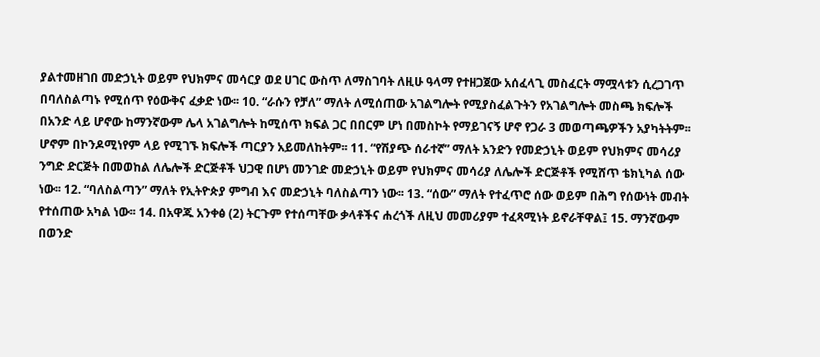ያልተመዘገበ መድኃኒት ወይም የህክምና መሳርያ ወደ ሀገር ውስጥ ለማስገባት ለዚሁ ዓላማ የተዘጋጀው አሰፈላጊ መስፈርት ማሟላቱን ሲረጋገጥ በባለስልጣኑ የሚሰጥ የዕውቅና ፈቃድ ነው፡፡ 10. “ራሱን የቻለ” ማለት ለሚሰጠው አገልግሎት የሚያስፈልጉትን የአገልግሎት መስጫ ክፍሎች በአንድ ላይ ሆኖው ከማንኛውም ሌላ አገልግሎት ከሚሰጥ ክፍል ጋር በበርም ሆነ በመስኮት የማይገናኝ ሆኖ የጋራ 3 መወጣጫዎችን አያካትትም፡፡ ሆኖም በኮንዶሚነየም ላይ የሚገኙ ክፍሎች ጣርያን አይመለከትም፡፡ 11. “የሽያጭ ሰራተኛ” ማለት አንድን የመድኃኒት ወይም የህክምና መሳሪያ ንግድ ድርጅት በመወከል ለሌሎች ድርጅቶች ህጋዊ በሆነ መንገድ መድኃኒት ወይም የህክምና መሳሪያ ለሌሎች ድርጅቶች የሚሸጥ ቴክኒካል ሰው ነው፡፡ 12. “ባለስልጣን” ማለት የኢትዮጵያ ምግብ እና መድኃኒት ባለስልጣን ነው፡፡ 13. “ሰው” ማለት የተፈጥሮ ሰው ወይም በሕግ የሰውነት መብት የተሰጠው አካል ነው፡፡ 14. በአዋጁ አንቀፅ (2) ትርጉም የተሰጣቸው ቃላቶችና ሐረጎች ለዚህ መመሪያም ተፈጻሚነት ይኖራቸዋል፤ 15. ማንኛውም በወንድ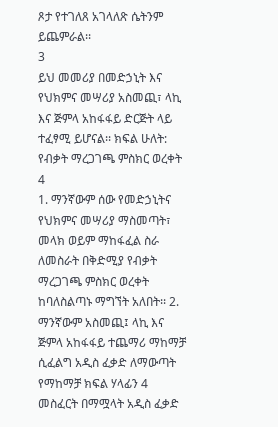ጾታ የተገለጸ አገላለጽ ሴትንም ይጨምራል፡፡
3
ይህ መመሪያ በመድኃኒት እና የህክምና መሣሪያ አስመጪ፣ ላኪ እና ጅምላ አከፋፋይ ድርጅት ላይ ተፈፃሚ ይሆናል፡፡ ክፍል ሁለት: የብቃት ማረጋገጫ ምስክር ወረቀት
4
1. ማንኛውም ሰው የመድኃኒትና የህክምና መሣሪያ ማስመጣት፣ መላክ ወይም ማከፋፈል ስራ ለመስራት በቅድሚያ የብቃት ማረጋገጫ ምስክር ወረቀት ከባለስልጣኑ ማግኘት አለበት፡፡ 2. ማንኛውም አስመጪ፤ ላኪ እና ጅምላ አከፋፋይ ተጨማሪ ማከማቻ ሲፈልግ አዲስ ፈቃድ ለማውጣት የማከማቻ ክፍል ሃላፊን 4 መስፈርት በማሟላት አዲስ ፈቃድ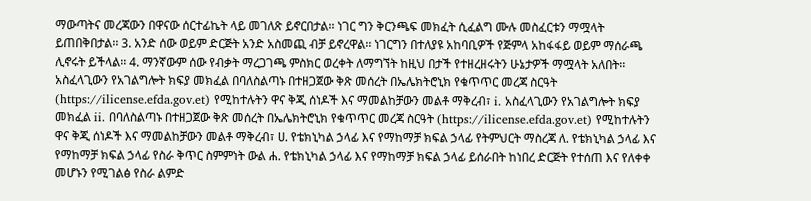ማውጣትና መረጃውን በዋናው ሰርተፊኬት ላይ መገለጽ ይኖርበታል፡፡ ነገር ግን ቅርንጫፍ መክፈት ሲፈልግ ሙሉ መስፈርቱን ማሟላት ይጠበቅበታል፡፡ 3. አንድ ሰው ወይም ድርጅት አንድ አስመጪ ብቻ ይኖረዋል፡፡ ነገርግን በተለያዩ አከባቢዎች የጅምላ አከፋፋይ ወይም ማሰራጫ ሊኖሩት ይችላል፡፡ 4. ማንኛውም ሰው የብቃት ማረጋገጫ ምስክር ወረቀት ለማግኘት ከዚህ በታች የተዘረዘሩትን ሁኔታዎች ማሟላት አለበት፡፡ አስፈላጊውን የአገልግሎት ክፍያ መክፈል በባለስልጣኑ በተዘጋጀው ቅጽ መሰረት በኤሌክትሮኒክ የቁጥጥር መረጃ ስርዓት (https://ilicense.efda.gov.et) የሚከተሉትን ዋና ቅጂ ሰነዶች እና ማመልከቻውን መልቶ ማቅረብ፣ i. አስፈላጊውን የአገልግሎት ክፍያ መክፈል ii. በባለስልጣኑ በተዘጋጀው ቅጽ መሰረት በኤሌክትሮኒክ የቁጥጥር መረጃ ስርዓት (https://ilicense.efda.gov.et) የሚከተሉትን ዋና ቅጂ ሰነዶች እና ማመልከቻውን መልቶ ማቅረብ፣ ሀ. የቴክኒካል ኃላፊ እና የማከማቻ ክፍል ኃላፊ የትምህርት ማስረጃ ለ. የቴክኒካል ኃላፊ እና የማከማቻ ክፍል ኃላፊ የስራ ቅጥር ስምምነት ውል ሐ. የቴክኒካል ኃላፊ እና የማከማቻ ክፍል ኃላፊ ይሰራበት ከነበረ ድርጅት የተሰጠ እና የለቀቀ መሆኑን የሚገልፅ የስራ ልምድ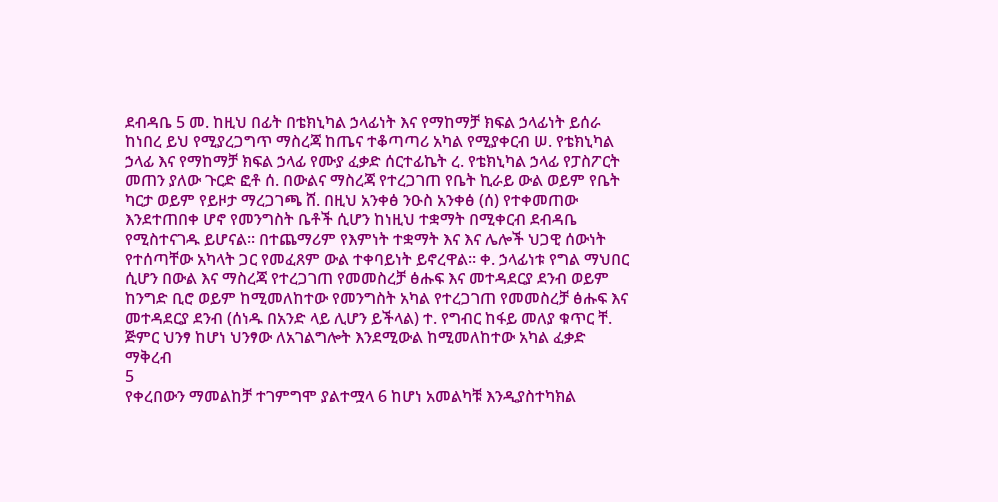ደብዳቤ 5 መ. ከዚህ በፊት በቴክኒካል ኃላፊነት እና የማከማቻ ክፍል ኃላፊነት ይሰራ ከነበረ ይህ የሚያረጋግጥ ማስረጃ ከጤና ተቆጣጣሪ አካል የሚያቀርብ ሠ. የቴክኒካል ኃላፊ እና የማከማቻ ክፍል ኃላፊ የሙያ ፈቃድ ሰርተፊኬት ረ. የቴክኒካል ኃላፊ የፓስፖርት መጠን ያለው ጉርድ ፎቶ ሰ. በውልና ማስረጃ የተረጋገጠ የቤት ኪራይ ውል ወይም የቤት ካርታ ወይም የይዞታ ማረጋገጫ ሸ. በዚህ አንቀፅ ንዑስ አንቀፅ (ሰ) የተቀመጠው እንደተጠበቀ ሆኖ የመንግስት ቤቶች ሲሆን ከነዚህ ተቋማት በሚቀርብ ደብዳቤ የሚስተናገዱ ይሆናል፡፡ በተጨማሪም የእምነት ተቋማት እና እና ሌሎች ህጋዊ ሰውነት የተሰጣቸው አካላት ጋር የመፈጸም ውል ተቀባይነት ይኖረዋል፡፡ ቀ. ኃላፊነቱ የግል ማህበር ሲሆን በውል እና ማስረጃ የተረጋገጠ የመመስረቻ ፅሑፍ እና መተዳደርያ ደንብ ወይም ከንግድ ቢሮ ወይም ከሚመለከተው የመንግስት አካል የተረጋገጠ የመመስረቻ ፅሑፍ እና መተዳደርያ ደንብ (ሰነዱ በአንድ ላይ ሊሆን ይችላል) ተ. የግብር ከፋይ መለያ ቁጥር ቸ. ጅምር ህንፃ ከሆነ ህንፃው ለአገልግሎት እንደሚውል ከሚመለከተው አካል ፈቃድ ማቅረብ
5
የቀረበውን ማመልከቻ ተገምግሞ ያልተሟላ 6 ከሆነ አመልካቹ እንዲያስተካክል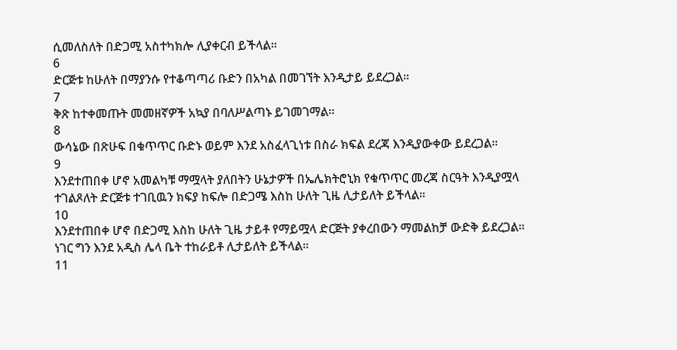ሲመለስለት በድጋሚ አስተካክሎ ሊያቀርብ ይችላል፡፡
6
ድርጅቱ ከሁለት በማያንሱ የተቆጣጣሪ ቡድን በአካል በመገኘት እንዲታይ ይደረጋል፡፡
7
ቅጽ ከተቀመጡት መመዘኛዎች አኳያ በባለሥልጣኑ ይገመገማል፡፡
8
ውሳኔው በጽሁፍ በቁጥጥር ቡድኑ ወይም እንደ አስፈላጊነቱ በስራ ክፍል ደረጃ እንዲያውቀው ይደረጋል፡፡
9
እንደተጠበቀ ሆኖ አመልካቹ ማሟላት ያለበትን ሁኔታዎች በኤሌክትሮኒክ የቁጥጥር መረጃ ስርዓት እንዲያሟላ ተገልጾለት ድርጅቱ ተገቢዉን ክፍያ ከፍሎ በድጋሜ እስከ ሁለት ጊዜ ሊታይለት ይችላል፡፡
10
እንደተጠበቀ ሆኖ በድጋሚ እስከ ሁለት ጊዜ ታይቶ የማይሟላ ድርጅት ያቀረበውን ማመልከቻ ውድቅ ይደረጋል፡፡ ነገር ግን እንደ አዲስ ሌላ ቤት ተከራይቶ ሊታይለት ይችላል፡፡
11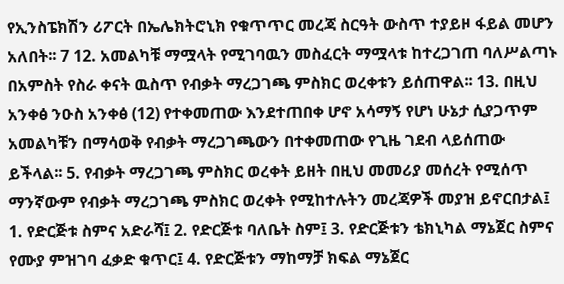የኢንስፔክሽን ሪፖርት በኤሌክትሮኒክ የቁጥጥር መረጃ ስርዓት ውስጥ ተያይዞ ፋይል መሆን አለበት፡፡ 7 12. አመልካቹ ማሟላት የሚገባዉን መስፈርት ማሟላቱ ከተረጋገጠ ባለሥልጣኑ በአምስት የስራ ቀናት ዉስጥ የብቃት ማረጋገጫ ምስክር ወረቀቱን ይሰጠዋል፡፡ 13. በዚህ አንቀፅ ንዑስ አንቀፅ (12) የተቀመጠው እንደተጠበቀ ሆኖ አሳማኝ የሆነ ሁኔታ ሲያጋጥም አመልካቹን በማሳወቅ የብቃት ማረጋገጫውን በተቀመጠው የጊዜ ገደብ ላይሰጠው ይችላል፡፡ 5. የብቃት ማረጋገጫ ምስክር ወረቀት ይዘት በዚህ መመሪያ መሰረት የሚሰጥ ማንኛውም የብቃት ማረጋገጫ ምስክር ወረቀት የሚከተሉትን መረጃዎች መያዝ ይኖርበታል፤ 1. የድርጅቱ ስምና አድራሻ፤ 2. የድርጅቱ ባለቤት ስም፤ 3. የድርጅቱን ቴክኒካል ማኔጀር ስምና የሙያ ምዝገባ ፈቃድ ቁጥር፤ 4. የድርጅቱን ማከማቻ ክፍል ማኔጀር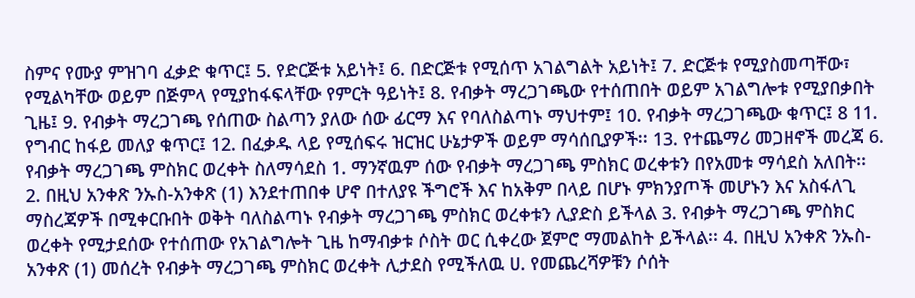ስምና የሙያ ምዝገባ ፈቃድ ቁጥር፤ 5. የድርጅቱ አይነት፤ 6. በድርጅቱ የሚሰጥ አገልግልት አይነት፤ 7. ድርጅቱ የሚያስመጣቸው፣ የሚልካቸው ወይም በጅምላ የሚያከፋፍላቸው የምርት ዓይነት፤ 8. የብቃት ማረጋገጫው የተሰጠበት ወይም አገልግሎቱ የሚያበቃበት ጊዜ፤ 9. የብቃት ማረጋገጫ የሰጠው ስልጣን ያለው ሰው ፊርማ እና የባለስልጣኑ ማህተም፤ 10. የብቃት ማረጋገጫው ቁጥር፤ 8 11. የግብር ከፋይ መለያ ቁጥር፤ 12. በፈቃዱ ላይ የሚሰፍሩ ዝርዝር ሁኔታዎች ወይም ማሳሰቢያዎች፡፡ 13. የተጨማሪ መጋዘኖች መረጃ 6. የብቃት ማረጋገጫ ምስክር ወረቀት ስለማሳደስ 1. ማንኛዉም ሰው የብቃት ማረጋገጫ ምስክር ወረቀቱን በየአመቱ ማሳደስ አለበት፡፡ 2. በዚህ አንቀጽ ንኡስ-አንቀጽ (1) እንደተጠበቀ ሆኖ በተለያዩ ችግሮች እና ከአቅም በላይ በሆኑ ምክንያጦች መሆኑን እና አስፋለጊ ማስረጃዎች በሚቀርቡበት ወቅት ባለስልጣኑ የብቃት ማረጋገጫ ምስክር ወረቀቱን ሊያድስ ይችላል 3. የብቃት ማረጋገጫ ምስክር ወረቀት የሚታደሰው የተሰጠው የአገልግሎት ጊዜ ከማብቃቱ ሶስት ወር ሲቀረው ጀምሮ ማመልከት ይችላል፡፡ 4. በዚህ አንቀጽ ንኡስ-አንቀጽ (1) መሰረት የብቃት ማረጋገጫ ምስክር ወረቀት ሊታደስ የሚችለዉ ሀ. የመጨረሻዎቹን ሶሰት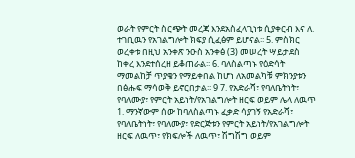ወራት የምርት ስርጭት መረጃ እንደአስፈላጊነቱ ሲያቀርብ እና ለ. ተገቢዉን የአገልግሎት ክፍያ ሲፈፅም ይሆናል፡፡ 5. ምስክር ወረቀቱ በዚህ አንቀጽ ንዑስ አንቀፅ (3) መሠረት ሣይታደስ ከቀረ እንደተሰረዘ ይቆጠራል፡፡ 6. ባለስልጣኑ የዕድሳት ማመልከቻ ጥያቄን የማይቀበል ከሆነ ለአመልካቹ ምክንያቱን በፅሑፍ ማሳወቅ ይኖርበታል፡፡ 9 7. የአድራሻ፣ የባለቤትነት፣ የባለሙያ፣ የምርት አይነት/የአገልግሎት ዘርፍ ወይም ሌላ ለዉጥ 1. ማንኛውም ሰው ከባለስልጣኑ ፈቃድ ሳያገኝ የአድራሻ፣ የባለቤትነት፣ የባለሙያ፣ የድርጅቱን የምርት አይነት/የአገልግሎት ዘርፍ ለዉጥ፣ የክፍሎች ለዉጥ፣ ሽግሽግ ወይም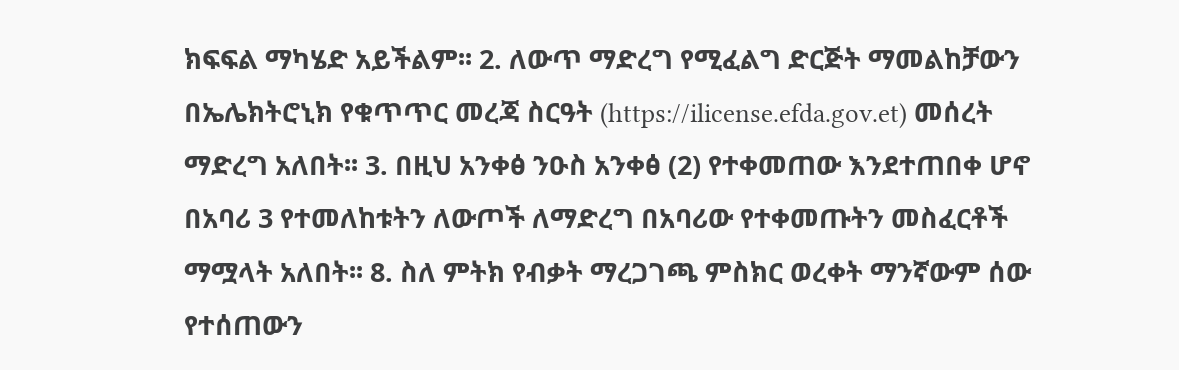ክፍፍል ማካሄድ አይችልም፡፡ 2. ለውጥ ማድረግ የሚፈልግ ድርጅት ማመልከቻውን በኤሌክትሮኒክ የቁጥጥር መረጃ ስርዓት (https://ilicense.efda.gov.et) መሰረት ማድረግ አለበት፡፡ 3. በዚህ አንቀፅ ንዑስ አንቀፅ (2) የተቀመጠው እንደተጠበቀ ሆኖ በአባሪ 3 የተመለከቱትን ለውጦች ለማድረግ በአባሪው የተቀመጡትን መስፈርቶች ማሟላት አለበት፡፡ 8. ስለ ምትክ የብቃት ማረጋገጫ ምስክር ወረቀት ማንኛውም ሰው የተሰጠውን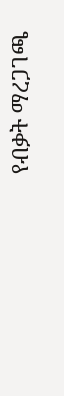የብቃት ማረጋገጫ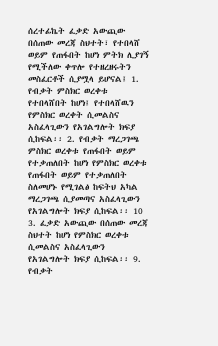ሰረተፊኬት ፈቃድ አውጪው በሰጠው መረጃ ስህተት፣ የተበላሸ ወይም የጠፋበት ከሆነ ምትክ ሊያገኝ የሚችለው ቀጥሎ የተዘረዘሩትን መስፈርቶች ሲያሟላ ይሆናል፤ 1. የብቃት ምስክር ወረቀቱ የተበላሸበት ከሆነ፤ የተበላሸዉን የምስክር ወረቀት ሲመልስና አስፈላጊውን የአገልግሎት ክፍያ ሲከፍል፡፡ 2. የብቃት ማረጋገጫ ምስክር ወረቀቱ የጠፋበት ወይም የተቃጠለበት ከሆነ የምስክር ወረቀቱ የጠፋበት ወይም የተቃጠለበት ስለመሆኑ የሚገልፅ ከፍትህ አካል ማረጋገጫ ሲያመጣና አስፈላጊውን የአገልግሎት ክፍያ ሲከፍል፡፡ 10 3. ፈቃድ አውጪው በሰጠው መረጃ ስህተት ከሆነ የምስክር ወረቀቱ ሲመልስና አስፈላጊውን የአገልግሎት ክፍያ ሲከፍል፡፡ 9. የብቃት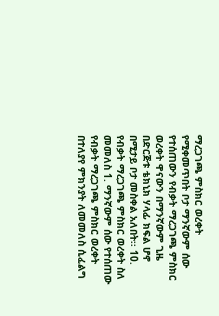ማረጋገጫ ምስክር ወረቀት የሚቀመጥበት ቦታ ማንኛውም ሰው የተሰጠውን የብቃት ማረጋገጫ ምስክር ወረቀት ዋናውን በማንኛውም ጊዜ በድርጅቱ ቴክኒክ ሃላፊ ክፍል ሆኖ በሚታይ ቦታ መስቀል አለበት፡፡ 10. የብቃት ማረጋገጫ ምስክር ወረቀት ስለ መመለስ 1. ማንኛውም ሰው የተሰጠው የብቃት ማረጋገጫ ምስክር ወረቀት በተለያየ ምክንያት ለመመለስ ሲፈልግ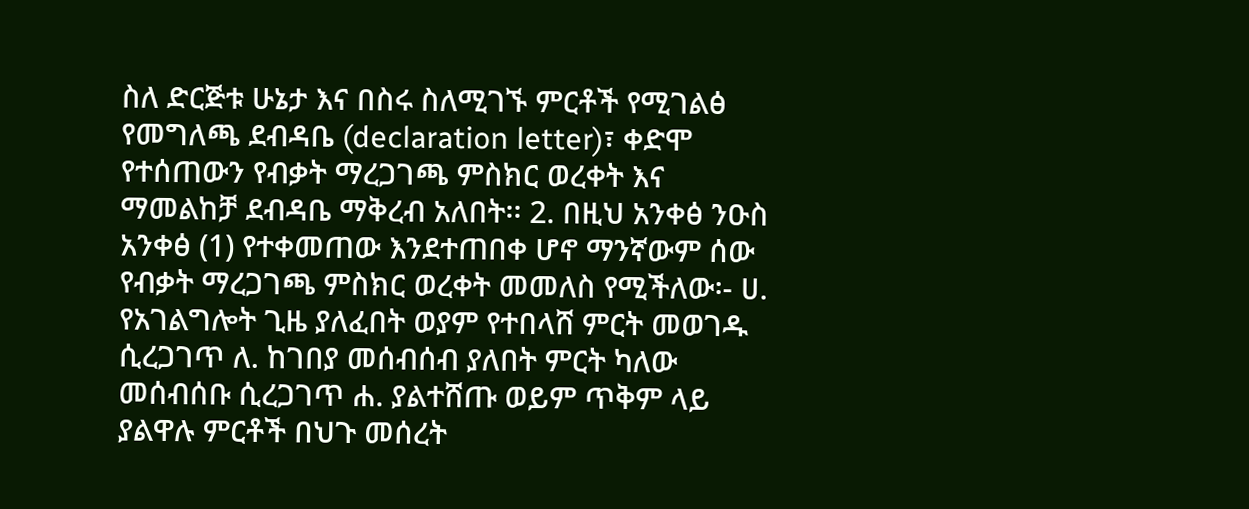ስለ ድርጅቱ ሁኔታ እና በስሩ ስለሚገኙ ምርቶች የሚገልፅ የመግለጫ ደብዳቤ (declaration letter)፣ ቀድሞ የተሰጠውን የብቃት ማረጋገጫ ምስክር ወረቀት እና ማመልከቻ ደብዳቤ ማቅረብ አለበት፡፡ 2. በዚህ አንቀፅ ንዑስ አንቀፅ (1) የተቀመጠው እንደተጠበቀ ሆኖ ማንኛውም ሰው የብቃት ማረጋገጫ ምስክር ወረቀት መመለስ የሚችለው፡- ሀ. የአገልግሎት ጊዜ ያለፈበት ወያም የተበላሸ ምርት መወገዱ ሲረጋገጥ ለ. ከገበያ መሰብሰብ ያለበት ምርት ካለው መሰብሰቡ ሲረጋገጥ ሐ. ያልተሸጡ ወይም ጥቅም ላይ ያልዋሉ ምርቶች በህጉ መሰረት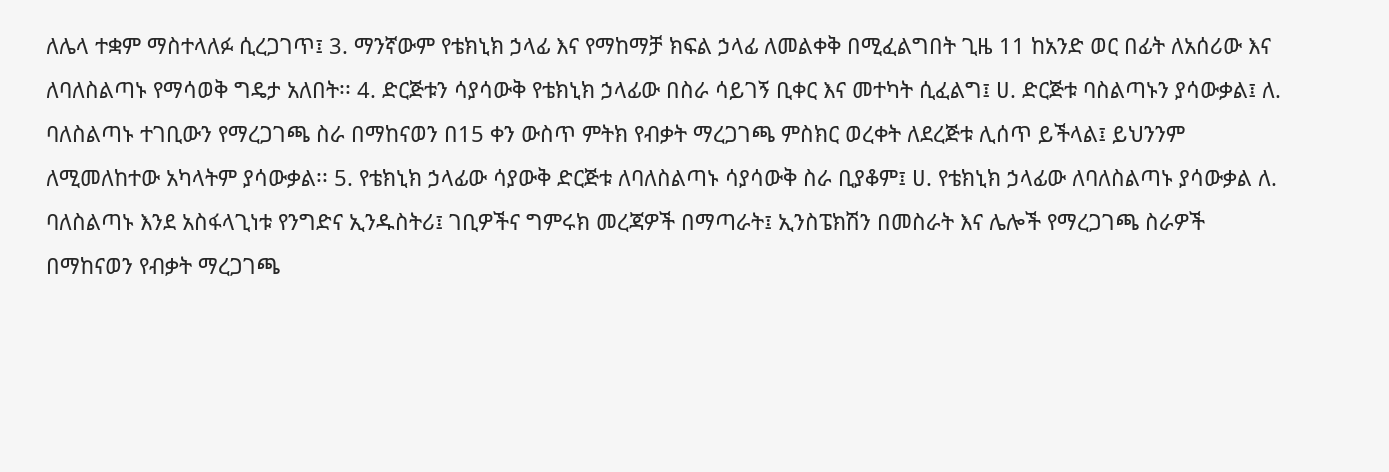ለሌላ ተቋም ማስተላለፉ ሲረጋገጥ፤ 3. ማንኛውም የቴክኒክ ኃላፊ እና የማከማቻ ክፍል ኃላፊ ለመልቀቅ በሚፈልግበት ጊዜ 11 ከአንድ ወር በፊት ለአሰሪው እና ለባለስልጣኑ የማሳወቅ ግዴታ አለበት፡፡ 4. ድርጅቱን ሳያሳውቅ የቴክኒክ ኃላፊው በስራ ሳይገኝ ቢቀር እና መተካት ሲፈልግ፤ ሀ. ድርጅቱ ባስልጣኑን ያሳውቃል፤ ለ. ባለስልጣኑ ተገቢውን የማረጋገጫ ስራ በማከናወን በ15 ቀን ውስጥ ምትክ የብቃት ማረጋገጫ ምስክር ወረቀት ለደረጅቱ ሊሰጥ ይችላል፤ ይህንንም ለሚመለከተው አካላትም ያሳውቃል፡፡ 5. የቴክኒክ ኃላፊው ሳያውቅ ድርጅቱ ለባለስልጣኑ ሳያሳውቅ ስራ ቢያቆም፤ ሀ. የቴክኒክ ኃላፊው ለባለስልጣኑ ያሳውቃል ለ. ባለስልጣኑ እንደ አስፋላጊነቱ የንግድና ኢንዱስትሪ፤ ገቢዎችና ግምሩክ መረጃዎች በማጣራት፤ ኢንስፔክሽን በመስራት እና ሌሎች የማረጋገጫ ስራዎች በማከናወን የብቃት ማረጋገጫ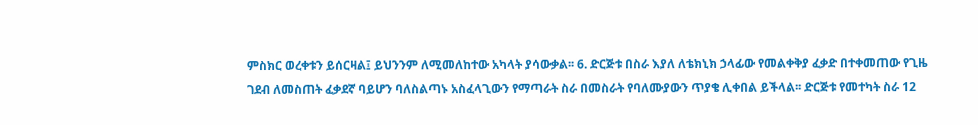ምስክር ወረቀቱን ይሰርዛል፤ ይህንንም ለሚመለከተው አካላት ያሳውቃል፡፡ 6. ድርጅቱ በስራ እያለ ለቴክኒክ ኃላፊው የመልቀቅያ ፈቃድ በተቀመጠው የጊዜ ገደብ ለመስጠት ፈቃደኛ ባይሆን ባለስልጣኑ አስፈላጊውን የማጣራት ስራ በመስራት የባለሙያውን ጥያቄ ሊቀበል ይችላል፡፡ ድርጅቱ የመተካት ስራ 12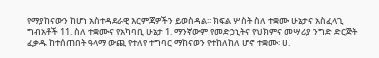የማያከናውን ከሆነ አስተዳደራዊ እርምጃዎችን ይወስዳል፡፡ ክፍል ሦስት ስለ ተቋሙ ሁኔታና አስፈላጊ ግብአቶች 11. ስለ ተቋሙና የአካባቢ ሁኔታ 1. ማንኛውም የመድኃኒትና የህክምና መሣሪያ ንግድ ድርጅት ፈቃዱ ከተሰጠበት ዓላማ ውጪ የተለየ ተግባር ማከናወን የተከለከለ ሆኖ ተቋሙ፡ ሀ.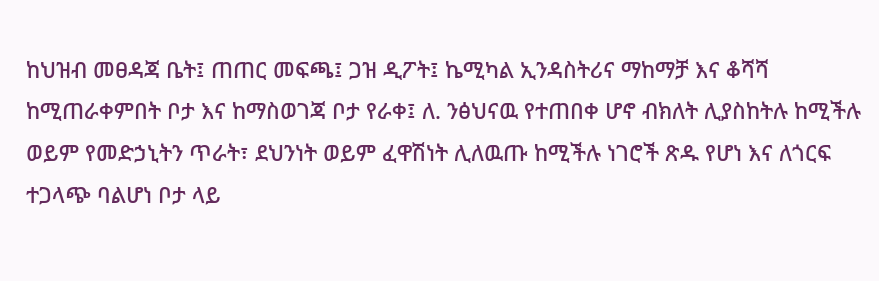ከህዝብ መፀዳጃ ቤት፤ ጠጠር መፍጫ፤ ጋዝ ዲፖት፤ ኬሚካል ኢንዳስትሪና ማከማቻ እና ቆሻሻ ከሚጠራቀምበት ቦታ እና ከማስወገጃ ቦታ የራቀ፤ ለ. ንፅህናዉ የተጠበቀ ሆኖ ብክለት ሊያስከትሉ ከሚችሉ ወይም የመድኃኒትን ጥራት፣ ደህንነት ወይም ፈዋሽነት ሊለዉጡ ከሚችሉ ነገሮች ጽዱ የሆነ እና ለጎርፍ ተጋላጭ ባልሆነ ቦታ ላይ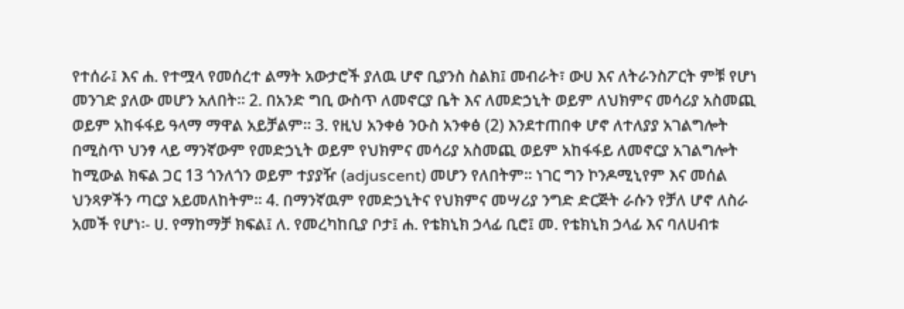የተሰራ፤ እና ሐ. የተሟላ የመሰረተ ልማት አውታሮች ያለዉ ሆኖ ቢያንስ ስልክ፤ መብራት፣ ውሀ እና ለትራንስፖርት ምቹ የሆነ መንገድ ያለው መሆን አለበት፡፡ 2. በአንድ ግቢ ውስጥ ለመኖርያ ቤት እና ለመድኃኒት ወይም ለህክምና መሳሪያ አስመጪ ወይም አከፋፋይ ዓላማ ማዋል አይቻልም፡፡ 3. የዚህ አንቀፅ ንዑስ አንቀፅ (2) እንደተጠበቀ ሆኖ ለተለያያ አገልግሎት በሚስጥ ህንፃ ላይ ማንኛውም የመድኃኒት ወይም የህክምና መሳሪያ አስመጪ ወይም አከፋፋይ ለመኖርያ አገልግሎት ከሚውል ክፍል ጋር 13 ጎንለጎን ወይም ተያያዥ (adjuscent) መሆን የለበትም፡፡ ነገር ግን ኮንዶሚኒየም እና መሰል ህንጻዎችን ጣርያ አይመለከትም፡፡ 4. በማንኛዉም የመድኃኒትና የህክምና መሣሪያ ንግድ ድርጅት ራሱን የቻለ ሆኖ ለስራ አመች የሆነ፡- ሀ. የማከማቻ ክፍል፤ ለ. የመረካከቢያ ቦታ፤ ሐ. የቴክኒክ ኃላፊ ቢሮ፤ መ. የቴክኒክ ኃላፊ እና ባለሀብቱ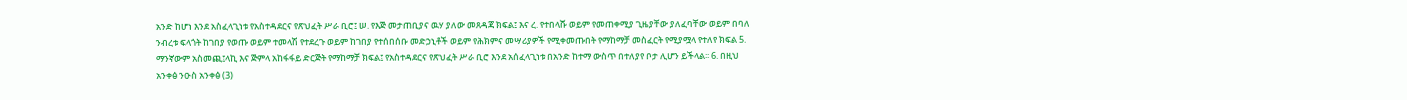አንድ ከሆነ እንደ አስፈላጊነቱ የአስተዳደርና የጽህፈት ሥራ ቢሮ፤ ሠ. የእጅ መታጠቢያና ዉሃ ያለው መጸዳጃ ክፍል፤ እና ረ. የተበላሹ ወይም የመጠቀሚያ ጊዜያቸው ያለፈባቸው ወይም በባለ ንብረቱ ፍላጎት ከገበያ የወጡ ወይም ተመላሽ የተደረጉ ወይም ከገበያ የተሰበሰቡ መድኃኒቶች ወይም የሕክምና መሣሪያዎች የሚቀመጡበት የማከማቻ መስፈርት የሚያሟላ የተለየ ክፍል 5. ማንኛውም አስመጪ፤ላኪ እና ጅምላ አከፋፋይ ድርጅት የማከማቻ ክፍል፤ የአስተዳደርና የጽህፈት ሥራ ቢሮ እንደ አሰፈላጊነቱ በአንድ ከተማ ውስጥ በተለያየ ቦታ ሊሆን ይችላል፡፡ 6. በዚህ አንቀፅ ንዑስ አንቀፅ (3)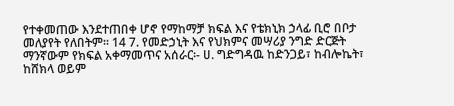የተቀመጠው እንደተጠበቀ ሆኖ የማከማቻ ክፍል እና የቴክኒክ ኃላፊ ቢሮ በቦታ መለያየት የለበትም፡፡ 14 7. የመድኃኒት እና የህክምና መሣሪያ ንግድ ድርጅት ማንኛውም የክፍል አቀማመጥና አሰራር፡- ሀ. ግድግዳዉ ከድንጋይ፣ ከብሎኬት፣ ከሸክላ ወይም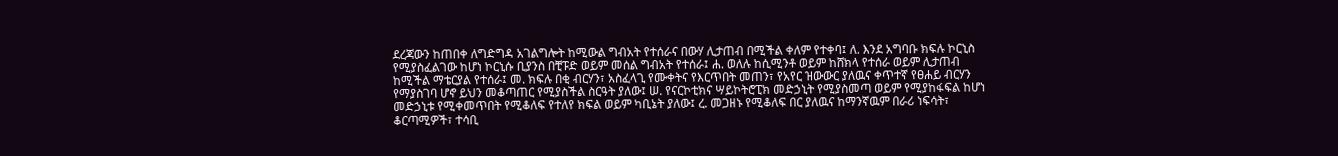ደረጃውን ከጠበቀ ለግድግዳ አገልግሎት ከሚውል ግብአት የተሰራና በውሃ ሊታጠብ በሚችል ቀለም የተቀባ፤ ለ. እንደ አግባቡ ክፍሉ ኮርኒስ የሚያስፈልገው ከሆነ ኮርኒሱ ቢያንስ በቺፑድ ወይም መሰል ግብአት የተሰራ፤ ሐ. ወለሉ ከሲሚንቶ ወይም ከሸክላ የተሰራ ወይም ሊታጠብ ከሚችል ማቴርያል የተሰራ፤ መ. ክፍሉ በቂ ብርሃን፣ አስፈላጊ የሙቀትና የእርጥበት መጠን፣ የአየር ዝውውር ያለዉና ቀጥተኛ የፀሐይ ብርሃን የማያስገባ ሆኖ ይህን መቆጣጠር የሚያስችል ስርዓት ያለው፤ ሠ. የናርኮቲክና ሣይኮትሮፒክ መድኃኒት የሚያስመጣ ወይም የሚያከፋፍል ከሆነ መድኃኒቱ የሚቀመጥበት የሚቆለፍ የተለየ ክፍል ወይም ካቢኔት ያለው፤ ረ. መጋዘኑ የሚቆለፍ በር ያለዉና ከማንኛዉም በራሪ ነፍሳት፣ ቆርጣሚዎች፣ ተሳቢ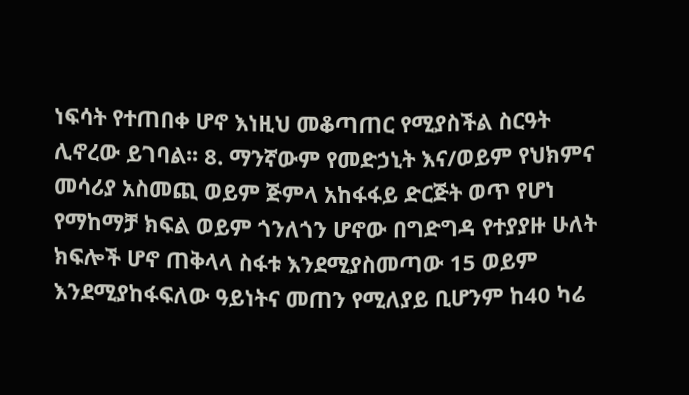ነፍሳት የተጠበቀ ሆኖ እነዚህ መቆጣጠር የሚያስችል ስርዓት ሊኖረው ይገባል፡፡ 8. ማንኛውም የመድኃኒት እና/ወይም የህክምና መሳሪያ አስመጪ ወይም ጅምላ አከፋፋይ ድርጅት ወጥ የሆነ የማከማቻ ክፍል ወይም ጎንለጎን ሆኖው በግድግዳ የተያያዙ ሁለት ክፍሎች ሆኖ ጠቅላላ ስፋቱ እንደሚያስመጣው 15 ወይም እንደሚያከፋፍለው ዓይነትና መጠን የሚለያይ ቢሆንም ከ40 ካሬ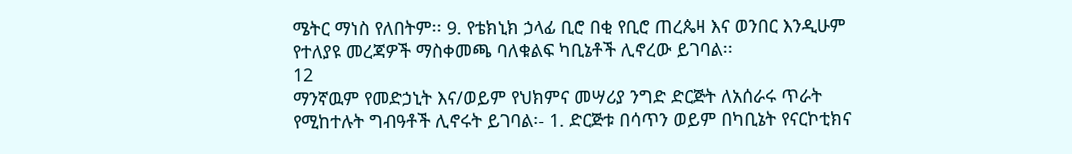ሜትር ማነስ የለበትም፡፡ 9. የቴክኒክ ኃላፊ ቢሮ በቂ የቢሮ ጠረጴዛ እና ወንበር እንዲሁም የተለያዩ መረጃዎች ማስቀመጫ ባለቁልፍ ካቢኔቶች ሊኖረው ይገባል፡፡
12
ማንኛዉም የመድኃኒት እና/ወይም የህክምና መሣሪያ ንግድ ድርጅት ለአሰራሩ ጥራት የሚከተሉት ግብዓቶች ሊኖሩት ይገባል፡- 1. ድርጅቱ በሳጥን ወይም በካቢኔት የናርኮቲክና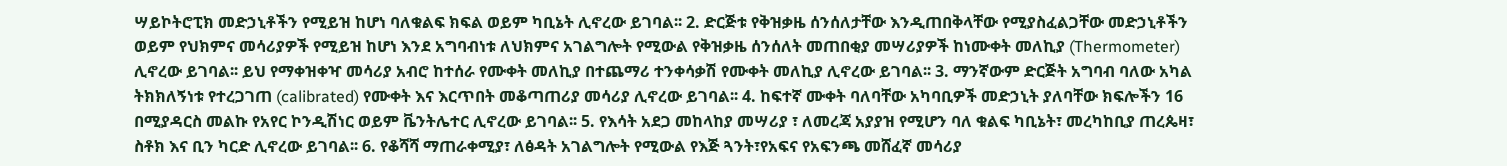ሣይኮትሮፒክ መድኃኒቶችን የሚይዝ ከሆነ ባለቁልፍ ክፍል ወይም ካቢኔት ሊኖረው ይገባል፡፡ 2. ድርጅቱ የቅዝቃዜ ሰንሰለታቸው እንዲጠበቅላቸው የሚያስፈልጋቸው መድኃኒቶችን ወይም የህክምና መሳሪያዎች የሚይዝ ከሆነ እንደ አግባብነቱ ለህክምና አገልግሎት የሚውል የቅዝቃዜ ሰንሰለት መጠበቂያ መሣሪያዎች ከነሙቀት መለኪያ (Thermometer) ሊኖረው ይገባል፡፡ ይህ የማቀዝቀዣ መሳሪያ አብሮ ከተሰራ የሙቀት መለኪያ በተጨማሪ ተንቀሳቃሽ የሙቀት መለኪያ ሊኖረው ይገባል፡፡ 3. ማንኛውም ድርጅት አግባብ ባለው አካል ትክክለኝነቱ የተረጋገጠ (calibrated) የሙቀት እና እርጥበት መቆጣጠሪያ መሳሪያ ሊኖረው ይገባል፡፡ 4. ከፍተኛ ሙቀት ባለባቸው አካባቢዎች መድኃኒት ያለባቸው ክፍሎችን 16 በሚያዳርስ መልኩ የአየር ኮንዲሽነር ወይም ቬንትሌተር ሊኖረው ይገባል፡፡ 5. የእሳት አደጋ መከላከያ መሣሪያ ፣ ለመረጃ አያያዝ የሚሆን ባለ ቁልፍ ካቢኔት፣ መረካከቢያ ጠረጴዛ፣ ስቶክ እና ቢን ካርድ ሊኖረው ይገባል፡፡ 6. የቆሻሻ ማጠራቀሚያ፣ ለፅዳት አገልግሎት የሚውል የእጅ ጓንት፣የአፍና የአፍንጫ መሸፈኛ መሳሪያ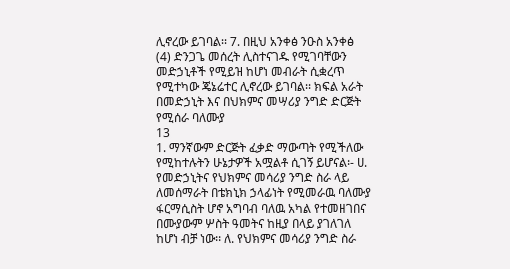ሊኖረው ይገባል፡፡ 7. በዚህ አንቀፅ ንዑስ አንቀፅ (4) ድንጋጌ መሰረት ሊስተናገዱ የሚገባቸውን መድኃኒቶች የሚይዝ ከሆነ መብራት ሲቋረጥ የሚተካው ጄኔሬተር ሊኖረው ይገባል፡፡ ክፍል አራት በመድኃኒት እና በህክምና መሣሪያ ንግድ ድርጅት የሚሰራ ባለሙያ
13
1. ማንኛውም ድርጅት ፈቃድ ማውጣት የሚችለው የሚከተሉትን ሁኔታዎች አሟልቶ ሲገኝ ይሆናል፡- ሀ. የመድኃኒትና የህክምና መሳሪያ ንግድ ስራ ላይ ለመሰማራት በቴክኒክ ኃላፊነት የሚመራዉ ባለሙያ ፋርማሲስት ሆኖ አግባብ ባለዉ አካል የተመዘገበና በሙያውም ሦስት ዓመትና ከዚያ በላይ ያገለገለ ከሆነ ብቻ ነው፡፡ ለ. የህክምና መሳሪያ ንግድ ስራ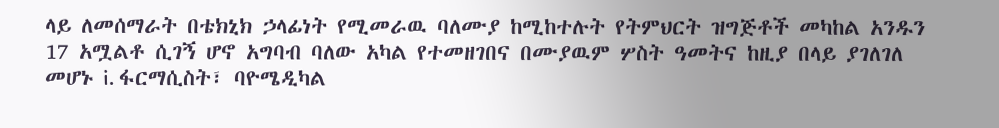ላይ ለመሰማራት በቴክኒክ ኃላፊነት የሚመራዉ ባለሙያ ከሚከተሉት የትምህርት ዝግጅቶች መካከል አንዱን 17 አሟልቶ ሲገኝ ሆኖ አግባብ ባለው አካል የተመዘገበና በሙያዉም ሦስት ዓመትና ከዚያ በላይ ያገለገለ መሆኑ i. ፋርማሲስት፣ ባዮሜዲካል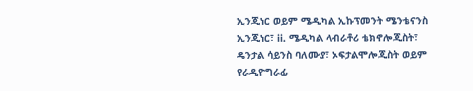ኢንጂነር ወይም ሜዲካል ኢኩፕመንት ሜንቴናንስ ኢንጂነር፣ ii. ሜዲካል ላብራቶሪ ቴክኖሎጂስት፣ ዴንታል ሳይንስ ባለሙያ፣ ኦፍታልሞሎጂስት ወይም የራዲዮግራፊ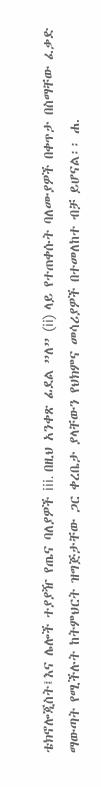ቴክኖሎጂስት፤እና ሌሎች ተያያዥ የጤና ባለያዎች iii. በዚህ አንቀጽ ፊደል ”ለ” (ii) ላይ የተጠቀሱት ባለሙያዎች በቀጥታ በስማቸው ፈቃድ ማውጣት የሚችሉት ከትምህርት ዝግጅታቸው ጋር ቀረቤታ ያላቸውን የህክምና መሳሪያዎች በተመለከተ ብቻ ይሆናል፡፡ ሐ.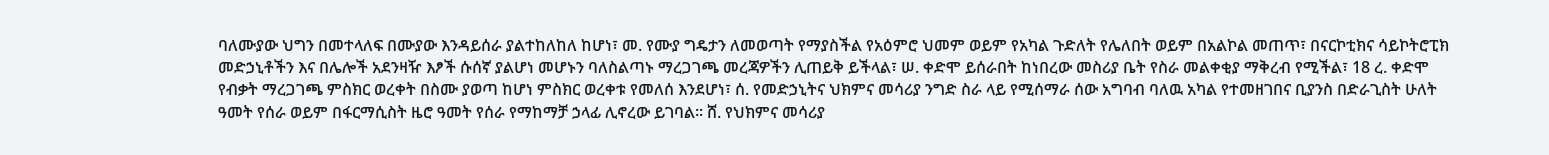ባለሙያው ህግን በመተላለፍ በሙያው እንዳይሰራ ያልተከለከለ ከሆነ፣ መ. የሙያ ግዴታን ለመወጣት የማያስችል የአዕምሮ ህመም ወይም የአካል ጉድለት የሌለበት ወይም በአልኮል መጠጥ፣ በናርኮቲክና ሳይኮትሮፒክ መድኃኒቶችን እና በሌሎች አደንዛዥ እፆች ሱሰኛ ያልሆነ መሆኑን ባለስልጣኑ ማረጋገጫ መረጃዎችን ሊጠይቅ ይችላል፣ ሠ. ቀድሞ ይሰራበት ከነበረው መስሪያ ቤት የስራ መልቀቂያ ማቅረብ የሚችል፣ 18 ረ. ቀድሞ የብቃት ማረጋገጫ ምስክር ወረቀት በስሙ ያወጣ ከሆነ ምስክር ወረቀቱ የመለሰ እንደሆነ፣ ሰ. የመድኃኒትና ህክምና መሳሪያ ንግድ ስራ ላይ የሚሰማራ ሰው አግባብ ባለዉ አካል የተመዘገበና ቢያንስ በድራጊስት ሁለት ዓመት የሰራ ወይም በፋርማሲስት ዜሮ ዓመት የሰራ የማከማቻ ኃላፊ ሊኖረው ይገባል፡፡ ሸ. የህክምና መሳሪያ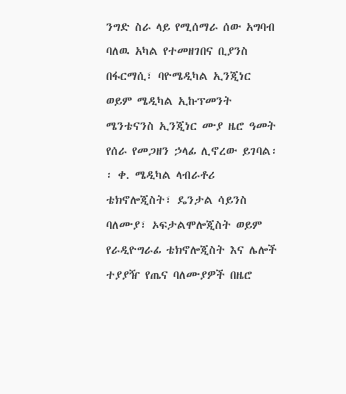ንግድ ስራ ላይ የሚሰማራ ሰው አግባብ ባለዉ አካል የተመዘገበና ቢያንስ በፋርማሲ፣ ባዮሜዲካል ኢንጂነር ወይም ሜዲካል ኢኩፕመንት ሜንቴናንስ ኢንጂነር ሙያ ዜሮ ዓመት የሰራ የመጋዘን ኃላፊ ሊኖረው ይገባል፡፡ ቀ. ሜዲካል ላብራቶሪ ቴክኖሎጂስት፣ ዴንታል ሳይንስ ባለሙያ፣ ኦፍታልሞሎጂስት ወይም የራዲዮግራፊ ቴክኖሎጂስት እና ሌሎች ተያያዥ የጤና ባለሙያዎች በዜሮ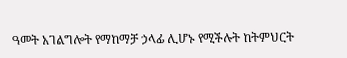ዓመት አገልግሎት የማከማቻ ኃላፊ ሊሆኑ የሚችሉት ከትምህርት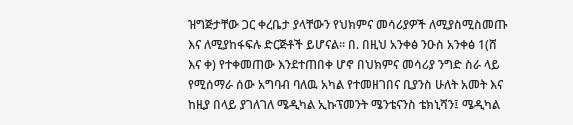ዝግጅታቸው ጋር ቀረቤታ ያላቸውን የህክምና መሳሪያዎች ለሚያስሚስመጡ እና ለሚያከፋፍሉ ድርጅቶች ይሆናል፡፡ በ. በዚህ አንቀፅ ንዑስ አንቀፅ 1(ሸ እና ቀ) የተቀመጠው እንደተጠበቀ ሆኖ በህክምና መሳሪያ ንግድ ስራ ላይ የሚሰማራ ሰው አግባብ ባለዉ አካል የተመዘገበና ቢያንስ ሁለት አመት እና ከዚያ በላይ ያገለገለ ሜዲካል ኢኩፕመንት ሜንቴናንስ ቴክኒሻን፤ ሜዲካል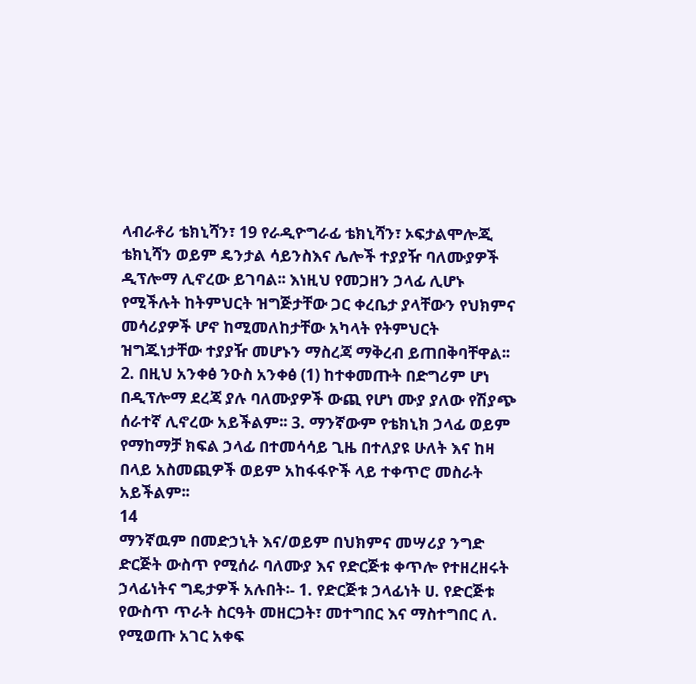ላብራቶሪ ቴክኒሻን፣ 19 የራዲዮግራፊ ቴክኒሻን፣ ኦፍታልሞሎጂ ቴክኒሻን ወይም ዴንታል ሳይንስእና ሌሎች ተያያዥ ባለሙያዎች ዲፕሎማ ሊኖረው ይገባል፡፡ እነዚህ የመጋዘን ኃላፊ ሊሆኑ የሚችሉት ከትምህርት ዝግጅታቸው ጋር ቀረቤታ ያላቸውን የህክምና መሳሪያዎች ሆኖ ከሚመለከታቸው አካላት የትምህርት ዝግጁነታቸው ተያያዥ መሆኑን ማስረጃ ማቅረብ ይጠበቅባቸዋል፡፡ 2. በዚህ አንቀፅ ንዑስ አንቀፅ (1) ከተቀመጡት በድግሪም ሆነ በዲፕሎማ ደረጃ ያሉ ባለሙያዎች ውጪ የሆነ ሙያ ያለው የሽያጭ ሰራተኛ ሊኖረው አይችልም፡፡ 3. ማንኛውም የቴክኒክ ኃላፊ ወይም የማከማቻ ክፍል ኃላፊ በተመሳሳይ ጊዜ በተለያዩ ሁለት እና ከዛ በላይ አስመጪዎች ወይም አከፋፋዮች ላይ ተቀጥሮ መስራት አይችልም፡፡
14
ማንኛዉም በመድኃኒት እና/ወይም በህክምና መሣሪያ ንግድ ድርጅት ውስጥ የሚሰራ ባለሙያ እና የድርጅቱ ቀጥሎ የተዘረዘሩት ኃላፊነትና ግዴታዎች አሉበት፡- 1. የድርጅቱ ኃላፊነት ሀ. የድርጅቱ የውስጥ ጥራት ስርዓት መዘርጋት፣ መተግበር እና ማስተግበር ለ. የሚወጡ አገር አቀፍ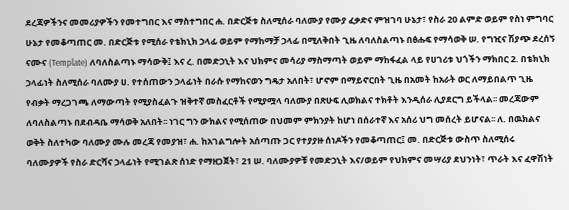ደረጃዎችንና መመሪያዎችን የመተግበር እና ማስተግበር ሐ. በድርጅቱ ስለሚሰራ ባለሙያ የሙያ ፈቃድና ምዝገባ ሁኔታ፣ የስራ 20 ልምድ ወይም የስነ ምግባር ሁኔታ የመቆጣጠር መ. በድርጅቱ የሚሰራ የቴክኒክ ኃላፊ ወይም የማከማቻ ኃላፊ በሚለቅበት ጊዜ ለባለስልጣኑ በፅሑፍ የማሳወቅ ሠ. የግዢና ሽያጭ ደረሰኝ ናሙና (Template) ለባለስልጣኑ ማሳውቅ፤ እና ረ. በመድኃኒት እና ህክምና መሳሪያ ማስማጣት ወይም ማከፋፈል ላይ የሀገሪቱ ህጎችን ማክበር 2. በቴክኒክ ኃላፊነት ስለሚሰራ ባለሙያ ሀ. የተሰጠውን ኃላፊነት በራሱ የማከናወን ግዴታ አለበት፣ ሆኖም በማይኖርበት ጊዜ በአመት ከአራት ወር ለማይበልጥ ጊዜ የብቃት ማረጋገጫ ለማውጣት የሚያስፈልጉ ዝቅተኛ መስፈርቶች የሚያሟላ ባለሙያ በጽሁፍ ሊወክልና ተክቶት እንዲሰራ ሊያደርግ ይችላል፡፡ መረጃውም ለባለስልጣኑ በደብዳቤ ማሳወቅ አለበት፡፡ ነገር ግን ውክልና የሚሰጠው በህመም ምክንያት ከሆነ በሰራተኛ እና አሰሪ ህግ መሰረት ይሆናል፡፡ ለ. በዉክልና ወቅት ስለተካው ባለሙያ ሙሉ መረጃ የመያዝ፣ ሐ. ከአገልግሎት አሰጣጡ ጋር የተያያዙ ሰነዶችን የመቆጣጠር፤ መ. በድርጅቱ ውስጥ ስለሚሰሩ ባለሙያዎች የስራ ድርሻና ኃላፊነት የሚገልጽ ሰነድ የማዘጋጀት፣ 21 ሠ. ባለሙያዎቹ የመድኃኒት እና/ወይም የህክምና መሣሪያ ደህንነት፣ ጥራት እና ፈዋሽነት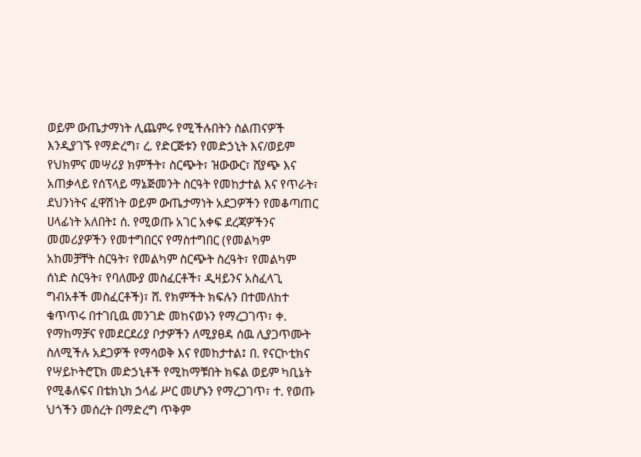ወይም ውጤታማነት ሊጨምሩ የሚችሉበትን ስልጠናዎች እንዲያገኙ የማድረግ፣ ረ. የድርጅቱን የመድኃኒት እና/ወይም የህክምና መሣሪያ ክምችት፣ ስርጭት፣ ዝውውር፣ ሸያጭ እና አጠቃላይ የሰፕላይ ማኔጅመንት ስርዓት የመከታተል እና የጥራት፣ ደህንነትና ፈዋሽነት ወይም ውጤታማነት አደጋዎችን የመቆጣጠር ሀላፊነት አለበት፤ ሰ. የሚወጡ አገር አቀፍ ደረጃዎችንና መመሪያዎችን የመተግበርና የማስተግበር (የመልካም አከመቻቸት ስርዓት፣ የመልካም ስርጭት ስረዓት፣ የመልካም ሰነድ ስርዓት፣ የባለሙያ መስፈርቶች፣ ዲዛይንና አስፈላጊ ግብአቶች መስፈርቶች)፣ ሸ. የክምችት ክፍሉን በተመለከተ ቁጥጥሩ በተገቢዉ መንገድ መከናወኑን የማረጋገጥ፣ ቀ. የማከማቻና የመደርደሪያ ቦታዎችን ለሚያፀዳ ሰዉ ሊያጋጥሙት ስለሚችሉ አደጋዎች የማሳወቅ እና የመከታተል፤ በ. የናርኮቲክና የሣይኮትሮፒክ መድኃኒቶች የሚከማቹበት ክፍል ወይም ካቢኔት የሚቆለፍና በቴክኒክ ኃላፊ ሥር መሆኑን የማረጋገጥ፣ ተ. የወጡ ህጎችን መሰረት በማድረግ ጥቅም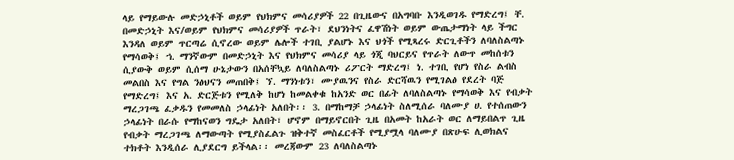ላይ የማይውሉ መድኃኒቶች ወይም የህክምና መሳሪያዎች 22 በጊዜውና በአግባቡ እንዲወገዱ የማድረግ፤ ቸ. በመድኃኒት እና/ወይም የህክምና መሳሪያዎች ጥራት፣ ደህንነትና ፈዋሽነት ወይም ውጤታማነት ላይ ችግር እንዳለ ወይም ጥርጣሬ ሲኖረው ወይም ሌሎች ተገቢ ያልሆኑ እና ህጎች የሚጻረሩ ድርጊቶችን ለባለስልጣኑ የማሳወቅ፤ ኀ. ማንኛውም በመድኃኒት እና የህክምና መሳሪያ ላይ ጎጂ ባህርይና የጥራት ለውጥ መከሰቱን ሲያውቅ ወይም ሲሰማ ሁኔታውን በአሰቸኳይ ለባለስልጣኑ ሪፖርት ማድረግ፤ ነ. ተገቢ የሆነ የስራ ልብስ መልበስ እና የግል ንፅህናን መጠበቅ፤ ኘ. ማንነቱን፣ ሙያዉንና የስራ ድርሻዉን የሚገልፅ የደረት ባጅ የማድረግ፤ እና አ. ድርጅቱን የሚለቅ ከሆነ ከመልቀቁ ከአንድ ወር በፊት ለባለስልጣኑ የማሳወቅ እና የብቃት ማረጋገጫ ፈቃዱን የመመለስ ኃላፊነት አለበት፡፡ 3. በማከማቻ ኃላፊነት ስለሚሰራ ባለሙያ ሀ. የተሰጠውን ኃላፊነት በራሱ የማከናወን ግዴታ አለበት፣ ሆኖም በማይኖርበት ጊዜ በአመት ከአራት ወር ለማይበልጥ ጊዜ የብቃት ማረጋገጫ ለማውጣት የሚያስፈልጉ ዝቅተኛ መስፈርቶች የሚያሟላ ባለሙያ በጽሁፍ ሊወክልና ተክቶት እንዲሰራ ሊያደርግ ይችላል፡፡ መረጃውም 23 ለባለስልጣኑ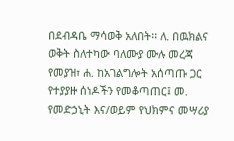በደብዳቤ ማሳወቅ አለበት፡፡ ለ. በዉክልና ወቅት ስለተካው ባለሙያ ሙሉ መረጃ የመያዝ፣ ሐ. ከአገልግሎት አሰጣጡ ጋር የተያያዙ ሰነዶችን የመቆጣጠር፤ መ. የመድኃኒት እና/ወይም የህክምና መሣሪያ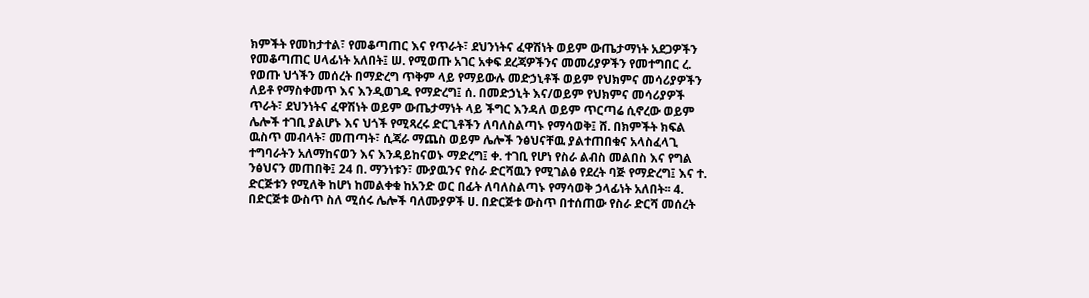ክምችት የመከታተል፣ የመቆጣጠር እና የጥራት፣ ደህንነትና ፈዋሽነት ወይም ውጤታማነት አደጋዎችን የመቆጣጠር ሀላፊነት አለበት፤ ሠ. የሚወጡ አገር አቀፍ ደረጃዎችንና መመሪያዎችን የመተግበር ረ. የወጡ ህጎችን መሰረት በማድረግ ጥቅም ላይ የማይውሉ መድኃኒቶች ወይም የህክምና መሳሪያዎችን ለይቶ የማስቀመጥ እና እንዲወገዱ የማድረግ፤ ሰ. በመድኃኒት እና/ወይም የህክምና መሳሪያዎች ጥራት፣ ደህንነትና ፈዋሽነት ወይም ውጤታማነት ላይ ችግር እንዳለ ወይም ጥርጣሬ ሲኖረው ወይም ሌሎች ተገቢ ያልሆኑ እና ህጎች የሚጻረሩ ድርጊቶችን ለባለስልጣኑ የማሳወቅ፤ ሸ. በክምችት ክፍል ዉስጥ መብላት፣ መጠጣት፣ ሲጃራ ማጨስ ወይም ሌሎች ንፅህናቸዉ ያልተጠበቁና አላስፈላጊ ተግባራትን አለማከናወን እና እንዳይከናወኑ ማድረግ፤ ቀ. ተገቢ የሆነ የስራ ልብስ መልበስ እና የግል ንፅህናን መጠበቅ፤ 24 በ. ማንነቱን፣ ሙያዉንና የስራ ድርሻዉን የሚገልፅ የደረት ባጅ የማድረግ፤ እና ተ. ድርጅቱን የሚለቅ ከሆነ ከመልቀቁ ከአንድ ወር በፊት ለባለስልጣኑ የማሳወቅ ኃላፊነት አለበት፡፡ 4. በድርጅቱ ውስጥ ስለ ሚሰሩ ሌሎች ባለሙያዎች ሀ. በድርጅቱ ውስጥ በተሰጠው የስራ ድርሻ መሰረት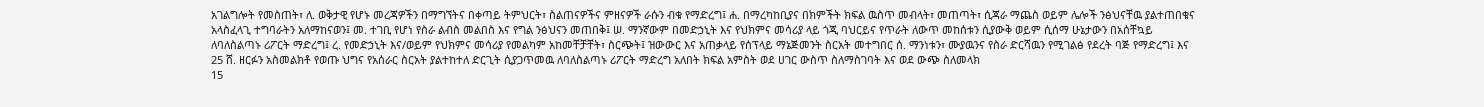አገልግሎት የመስጠት፣ ለ. ወቅታዊ የሆኑ መረጃዎችን በማግኘትና በቀጣይ ትምህርት፣ ስልጠናዎችና ምዘናዎች ራሱን ብቁ የማድረግ፤ ሐ. በማረካከቢያና በክምችት ክፍል ዉስጥ መብላት፣ መጠጣት፣ ሲጃራ ማጨስ ወይም ሌሎች ንፅህናቸዉ ያልተጠበቁና አላስፈላጊ ተግባራትን አለማከናወን፤ መ. ተገቢ የሆነ የስራ ልብስ መልበስ እና የግል ንፅህናን መጠበቅ፤ ሠ. ማንኛውም በመድኃኒት እና የህክምና መሳሪያ ላይ ጎጂ ባህርይና የጥራት ለውጥ መከሰቱን ሲያውቅ ወይም ሲሰማ ሁኔታውን በአሰቸኳይ ለባለስልጣኑ ሪፖርት ማድረግ፤ ረ. የመድኃኒት እና/ወይም የህክምና መሳሪያ የመልካም አከመቸቻቸት፣ ስርጭት፤ ዝውውር እና አጠቃላይ የሰፕላይ ማኔጅመንት ስርአት መተግበር ሰ. ማንነቱን፣ ሙያዉንና የስራ ድርሻዉን የሚገልፅ የደረት ባጅ የማድረግ፤ እና 25 ሸ. ዘርፉን አስመልክቶ የወጡ ህግና የአሰራር ስርአት ያልተከተለ ድርጊት ሲያጋጥመዉ ለባለስልጣኑ ሪፖርት ማድረግ አለበት ክፍል አምስት ወደ ሀገር ውስጥ ስለማስገባት እና ወደ ውጭ ስለመላክ
15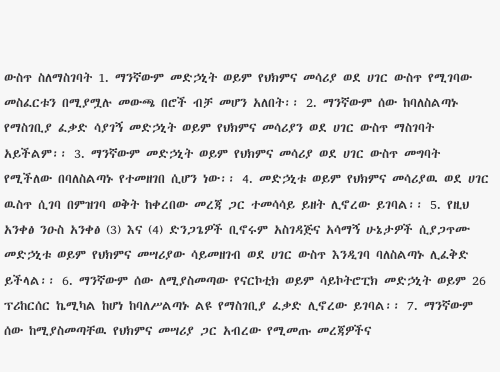ውስጥ ስለማስገባት 1. ማንኛውም መድኃኒት ወይም የህክምና መሳሪያ ወደ ሀገር ውስጥ የሚገባው መስፈርቱን በሚያሟሉ መውጫ በሮች ብቻ መሆን አለበት፡፡ 2. ማንኛውም ሰው ከባለስልጣኑ የማስገቢያ ፈቃድ ሳያገኝ መድኃኒት ወይም የህክምና መሳሪያን ወደ ሀገር ውስጥ ማስገባት አይችልም፡፡ 3. ማንኛውም መድኃኒት ወይም የህክምና መሳሪያ ወደ ሀገር ውስጥ መግባት የሚችለው በባለስልጣኑ የተመዘገበ ሲሆን ነው፡፡ 4. መድኃኒቱ ወይም የህክምና መሳሪያዉ ወደ ሀገር ዉስጥ ሲገባ በምዝገባ ወቅት ከቀረበው መረጃ ጋር ተመሳሳይ ይዘት ሊኖረው ይገባል፡፡ 5. የዚህ አንቀፅ ንዑስ አንቀፅ (3) እና (4) ድንጋጌዎች ቢኖሩም አስገዳጅና አሳማኝ ሁኔታዎች ሲያጋጥሙ መድኃኒቱ ወይም የህክምና መሣሪያው ሳይመዘገብ ወደ ሀገር ውስጥ እንዲገባ ባለስልጣኑ ሊፈቅድ ይችላል፡፡ 6. ማንኛውም ሰው ለሚያስመጣው የናርኮቲክ ወይም ሳይኮትሮፒክ መድኃኒት ወይም 26 ፕሪከርሰር ኬሚካል ከሆነ ከባለሥልጣኑ ልዩ የማስገቢያ ፈቃድ ሊኖረው ይገባል፡፡ 7. ማንኛውም ሰው ከሚያስመጣቸዉ የህክምና መሣሪያ ጋር አብረው የሚመጡ መረጃዎችና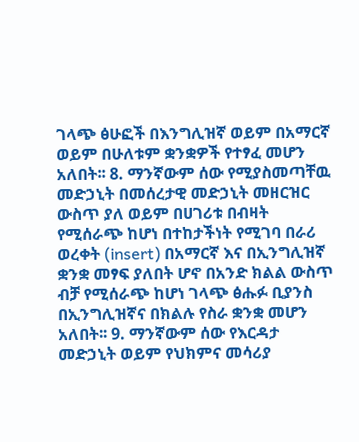ገላጭ ፅሁፎች በእንግሊዝኛ ወይም በአማርኛ ወይም በሁለቱም ቋንቋዎች የተፃፈ መሆን አለበት፡፡ 8. ማንኛውም ሰው የሚያስመጣቸዉ መድኃኒት በመሰረታዊ መድኃኒት መዘርዝር ውስጥ ያለ ወይም በሀገሪቱ በብዛት የሚሰራጭ ከሆነ በተከታችነት የሚገባ በራሪ ወረቀት (insert) በአማርኛ እና በኢንግሊዝኛ ቋንቋ መፃፍ ያለበት ሆኖ በአንድ ክልል ውስጥ ብቻ የሚሰራጭ ከሆነ ገላጭ ፅሑፉ ቢያንስ በኢንግሊዝኛና በክልሉ የስራ ቋንቋ መሆን አለበት፡፡ 9. ማንኛውም ሰው የእርዳታ መድኃኒት ወይም የህክምና መሳሪያ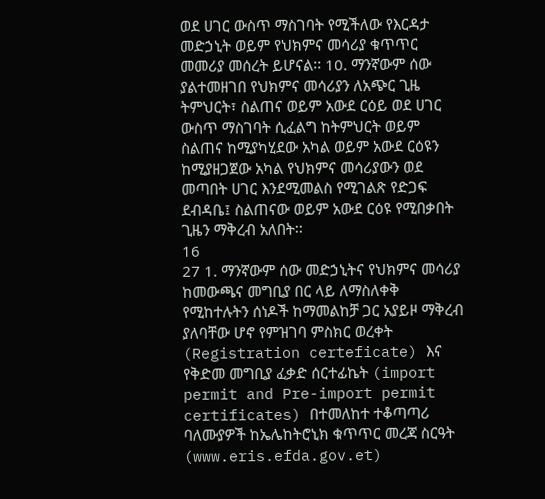ወደ ሀገር ውስጥ ማስገባት የሚችለው የእርዳታ መድኃኒት ወይም የህክምና መሳሪያ ቁጥጥር መመሪያ መሰረት ይሆናል፡፡ 10. ማንኛውም ሰው ያልተመዘገበ የህክምና መሳሪያን ለአጭር ጊዜ ትምህርት፣ ስልጠና ወይም አውደ ርዕይ ወደ ሀገር ውስጥ ማስገባት ሲፈልግ ከትምህርት ወይም ስልጠና ከሚያካሂደው አካል ወይም አውደ ርዕዩን ከሚያዘጋጀው አካል የህክምና መሳሪያውን ወደ መጣበት ሀገር እንደሚመልስ የሚገልጽ የድጋፍ ደብዳቤ፤ ስልጠናው ወይም አውደ ርዕዩ የሚበቃበት ጊዜን ማቅረብ አለበት፡፡
16
27 1. ማንኛውም ሰው መድኃኒትና የህክምና መሳሪያ ከመውጫና መግቢያ በር ላይ ለማስለቀቅ የሚከተሉትን ሰነዶች ከማመልከቻ ጋር አያይዞ ማቅረብ ያለባቸው ሆኖ የምዝገባ ምስክር ወረቀት (Registration certeficate) እና የቅድመ መግቢያ ፈቃድ ሰርተፊኬት (import permit and Pre-import permit certificates) በተመለከተ ተቆጣጣሪ ባለሙያዎች ከኤሌከትሮኒክ ቁጥጥር መረጃ ስርዓት (www.eris.efda.gov.et)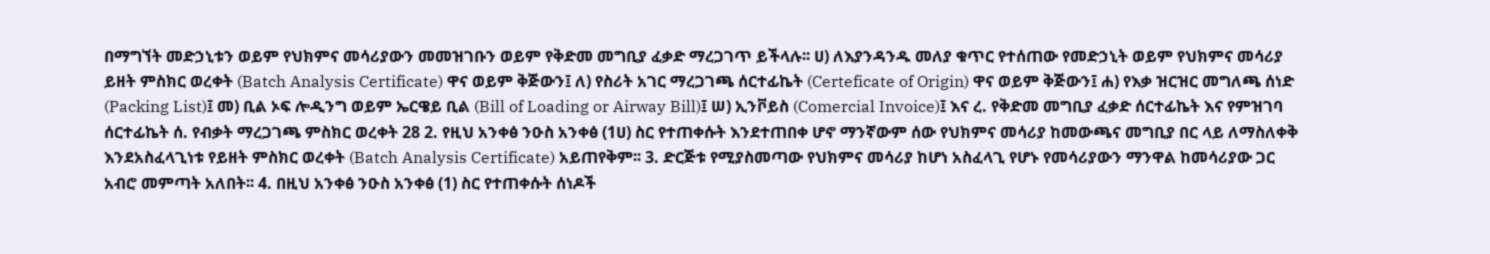በማግኘት መድኃኒቱን ወይም የህክምና መሳሪያውን መመዝገቡን ወይም የቅድመ መግቢያ ፈቃድ ማረጋገጥ ይችላሉ፡፡ ሀ) ለእያንዳንዱ መለያ ቁጥር የተሰጠው የመድኃኒት ወይም የህክምና መሳሪያ ይዘት ምስክር ወረቀት (Batch Analysis Certificate) ዋና ወይም ቅጅውን፤ ለ) የስሪት አገር ማረጋገጫ ሰርተፊኬት (Certeficate of Origin) ዋና ወይም ቅጅውን፤ ሐ) የእቃ ዝርዝር መግለጫ ሰነድ (Packing List)፤ መ) ቢል ኦፍ ሎዲንግ ወይም ኤርዌይ ቢል (Bill of Loading or Airway Bill)፤ ሠ) ኢንቮይስ (Comercial Invoice)፤ እና ረ. የቅድመ መግቢያ ፈቃድ ሰርተፊኬት እና የምዝገባ ሰርተፊኬት ሰ. የብቃት ማረጋገጫ ምስክር ወረቀት 28 2. የዚህ አንቀፅ ንዑስ አንቀፅ (1ሀ) ስር የተጠቀሱት እንደተጠበቀ ሆኖ ማንኛውም ሰው የህክምና መሳሪያ ከመውጫና መግቢያ በር ላይ ለማስለቀቅ እንደአስፈላጊነቱ የይዘት ምስክር ወረቀት (Batch Analysis Certificate) አይጠየቅም፡፡ 3. ድርጅቱ የሚያስመጣው የህክምና መሳሪያ ከሆነ አስፈላጊ የሆኑ የመሳሪያውን ማንዋል ከመሳሪያው ጋር አብሮ መምጣት አለበት፡፡ 4. በዚህ አንቀፅ ንዑስ አንቀፅ (1) ስር የተጠቀሱት ሰነዶች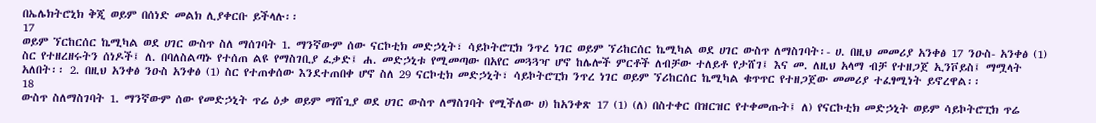በኤሌክትሮኒክ ቅጂ ወይም በሰነድ መልክ ሊያቀርቡ ይችላሉ፡፡
17
ወይም ኘርከርሰር ኬሚካል ወደ ሀገር ውስጥ ስለ ማሰገባት 1. ማንኛውም ሰው ናርኮቲክ መድኃኒት፣ ሳይኮትሮፒክ ንጥረ ነገር ወይም ኘሪከርሰር ኬሚካል ወደ ሀገር ውስጥ ለማስገባት፡- ሀ. በዚህ መመሪያ አንቀፅ 17 ንዑስ- አንቀፅ (1) ስር የተዘረዘሩትን ሰነዶች፤ ለ. በባለስልጣኑ የተሰጠ ልዩ የማስገቢያ ፈቃድ፤ ሐ. መድኃኒቱ የሚመጣው በአየር መጓጓዣ ሆኖ ከሌሎች ምርቶች ለብቻው ተለይቶ የታሸገ፤ እና መ. ለዚህ አላማ ብቻ የተዘጋጀ ኢንቮይስ፤ ማሟላት አለበት፡፡ 2. በዚህ አንቀፅ ንዑስ አንቀፅ (1) ስር የተጠቀሰው እንደተጠበቀ ሆኖ ስለ 29 ናርኮቲክ መድኃኒት፣ ሳይኮትሮፒክ ንጥረ ነገር ወይም ኘሪከርሰር ኬሚካል ቁጥጥር የተዘጋጀው መመሪያ ተፈፃሚነት ይኖረዋል፡፡
18
ውስጥ ስለማስገባት 1. ማንኛውም ሰው የመድኃኒት ጥሬ ዕቃ ወይም ማሸጊያ ወደ ሀገር ውስጥ ለማስገባት የሚችለው ሀ) ከአንቀጽ 17 (1) (ለ) በስተቀር በዝርዝር የተቀመጡት፤ ለ) የናርኮቲክ መድኃኒት ወይም ሳይኮትሮፒክ ጥሬ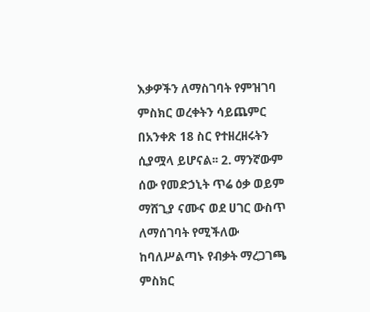እቃዎችን ለማስገባት የምዝገባ ምስክር ወረቀትን ሳይጨምር በአንቀጽ 18 ስር የተዘረዘሩትን ሲያሟላ ይሆናል፡፡ 2. ማንኛውም ሰው የመድኃኒት ጥሬ ዕቃ ወይም ማሸጊያ ናሙና ወደ ሀገር ውስጥ ለማሰገባት የሚችለው ከባለሥልጣኑ የብቃት ማረጋገጫ ምስክር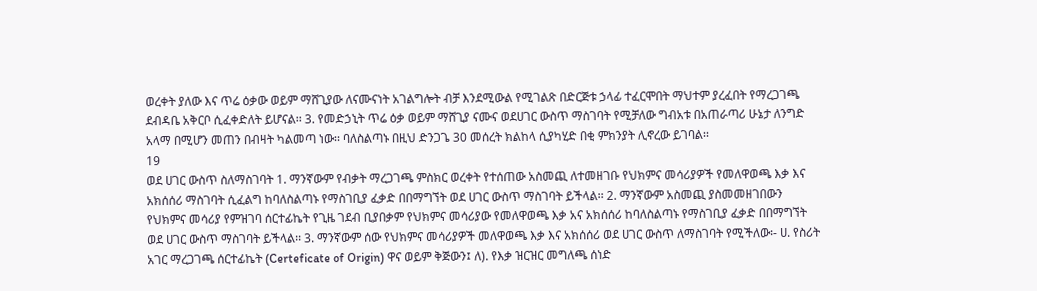ወረቀት ያለው እና ጥሬ ዕቃው ወይም ማሸጊያው ለናሙናነት አገልግሎት ብቻ እንደሚውል የሚገልጽ በድርጅቱ ኃላፊ ተፈርሞበት ማህተም ያረፈበት የማረጋገጫ ደብዳቤ አቅርቦ ሲፈቀድለት ይሆናል፡፡ 3. የመድኃኒት ጥሬ ዕቃ ወይም ማሸጊያ ናሙና ወደሀገር ውስጥ ማስገባት የሚቻለው ግብአቱ በአጠራጣሪ ሁኔታ ለንግድ አላማ በሚሆን መጠን በብዛት ካልመጣ ነው፡፡ ባለስልጣኑ በዚህ ድንጋጌ 30 መሰረት ክልከላ ሲያካሂድ በቂ ምክንያት ሊኖረው ይገባል፡፡
19
ወደ ሀገር ውስጥ ስለማስገባት 1. ማንኛውም የብቃት ማረጋገጫ ምስክር ወረቀት የተሰጠው አስመጪ ለተመዘገቡ የህክምና መሳሪያዎች የመለዋወጫ እቃ እና አክሰሰሪ ማስገባት ሲፈልግ ከባለስልጣኑ የማስገቢያ ፈቃድ በበማግኘት ወደ ሀገር ውስጥ ማስገባት ይችላል፡፡ 2. ማንኛውም አስመጪ ያስመመዘገበውን የህክምና መሳሪያ የምዝገባ ሰርተፊኬት የጊዜ ገደብ ቢያበቃም የህክምና መሳሪያው የመለዋወጫ እቃ አና አክሰሰሪ ከባለስልጣኑ የማስገቢያ ፈቃድ በበማግኘት ወደ ሀገር ውስጥ ማስገባት ይችላል፡፡ 3. ማንኛውም ሰው የህክምና መሳሪያዎች መለዋወጫ እቃ እና አክሰሰሪ ወደ ሀገር ውስጥ ለማስገባት የሚችለው፡- ሀ. የስሪት አገር ማረጋገጫ ሰርተፊኬት (Certeficate of Origin) ዋና ወይም ቅጅውን፤ ለ). የእቃ ዝርዝር መግለጫ ሰነድ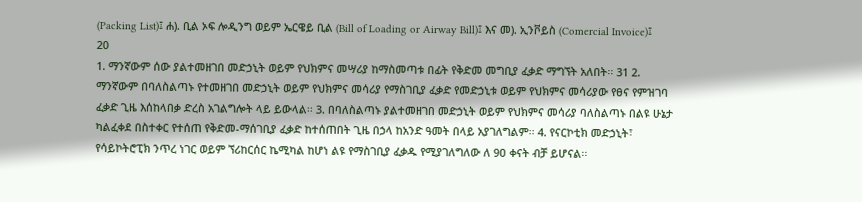(Packing List)፤ ሐ). ቢል ኦፍ ሎዲንግ ወይም ኤርዌይ ቢል (Bill of Loading or Airway Bill)፤ እና መ). ኢንቮይስ (Comercial Invoice)፤
20
1. ማንኛውም ሰው ያልተመዘገበ መድኃኒት ወይም የህክምና መሣሪያ ከማስመጣቱ በፊት የቅድመ መግቢያ ፈቃድ ማግኘት አለበት፡፡ 31 2. ማንኛውም በባለስልጣኑ የተመዘገበ መድኃኒት ወይም የህክምና መሳሪያ የማስገቢያ ፈቃድ የመድኃኒቱ ወይም የህክምና መሳሪያው የፀና የምዝገባ ፈቃድ ጊዜ እሰከላበቃ ድረስ አገልግሎት ላይ ይውላል፡፡ 3. በባለስልጣኑ ያልተመዘገበ መድኃኒት ወይም የህክምና መሳሪያ ባለስልጣኑ በልዩ ሁኔታ ካልፈቀደ በስተቀር የተሰጠ የቅድመ-ማሰገቢያ ፈቃድ ከተሰጠበት ጊዜ በኃላ ከአንድ ዓመት በላይ አያገለግልም፡፡ 4. የናርኮቲክ መድኃኒት፣ የሳይኮትሮፒክ ንጥረ ነገር ወይም ኘሪከርሰር ኬሚካል ከሆነ ልዩ የማስገቢያ ፈቃዱ የሚያገለግለው ለ 9ዐ ቀናት ብቻ ይሆናል፡፡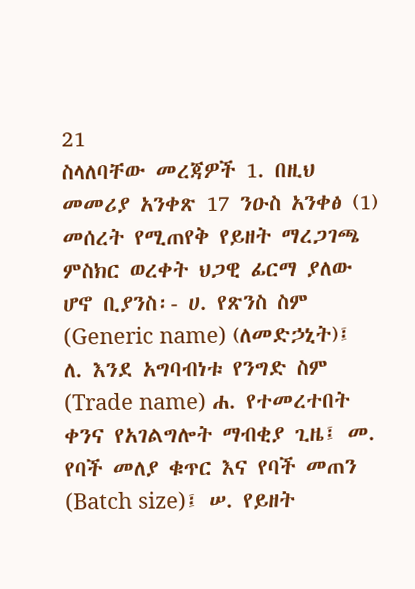21
ስላለባቸው መረጃዎች 1. በዚህ መመሪያ አንቀጽ 17 ንዑስ አንቀፅ (1) መሰረት የሚጠየቅ የይዘት ማረጋገጫ ምስክር ወረቀት ህጋዊ ፊርማ ያለው ሆኖ ቢያንስ፡- ሀ. የጽንስ ስም (Generic name) (ለመድኃኒት)፤ ለ. እንደ አግባብነቱ የንግድ ስም (Trade name) ሐ. የተመረተበት ቀንና የአገልግሎት ማብቂያ ጊዜ፤ መ. የባች መለያ ቁጥር እና የባች መጠን (Batch size)፤ ሠ. የይዘት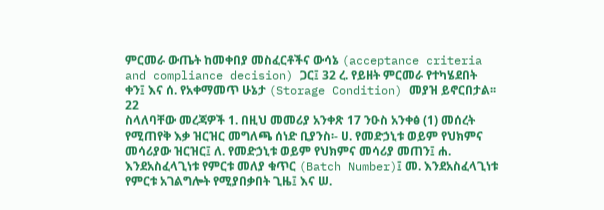ምርመራ ውጤት ከመቀበያ መስፈርቶችና ውሳኔ (acceptance criteria and compliance decision) ጋር፤ 32 ረ. የይዘት ምርመራ የተካሄደበት ቀን፤ እና ሰ. የአቀማመጥ ሁኔታ (Storage Condition) መያዝ ይኖርበታል፡፡
22
ስላለባቸው መረጃዎች 1. በዚህ መመሪያ አንቀጽ 17 ንዑስ አንቀፅ (1) መሰረት የሚጠየቅ እቃ ዝርዝር መግለጫ ሰነድ ቢያንስ፡- ሀ. የመድኃኒቱ ወይም የህክምና መሳሪያው ዝርዝር፤ ለ. የመድኃኒቱ ወይም የህክምና መሳሪያ መጠን፤ ሐ. እንደአስፈላጊነቱ የምርቱ መለያ ቁጥር (Batch Number)፤ መ. እንደአስፈላጊነቱ የምርቱ አገልግሎት የሚያበቃበት ጊዜ፤ እና ሠ.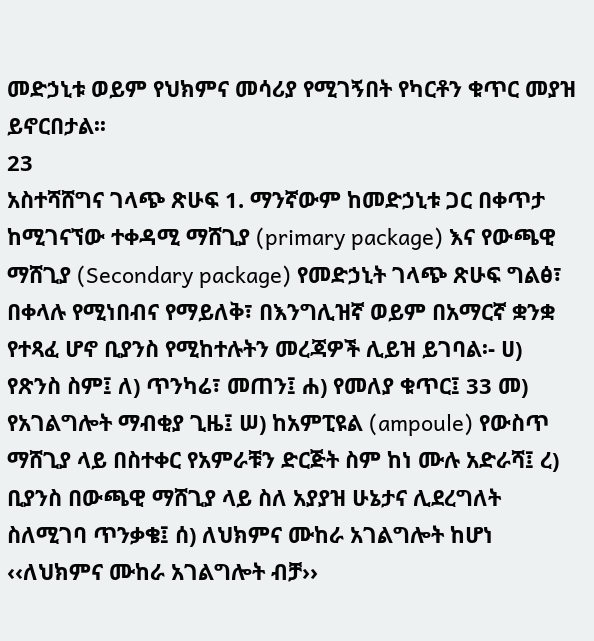መድኃኒቱ ወይም የህክምና መሳሪያ የሚገኝበት የካርቶን ቁጥር መያዝ ይኖርበታል፡፡
23
አስተሻሸግና ገላጭ ጽሁፍ 1. ማንኛውም ከመድኃኒቱ ጋር በቀጥታ ከሚገናኘው ተቀዳሚ ማሸጊያ (primary package) እና የውጫዊ ማሸጊያ (Secondary package) የመድኃኒት ገላጭ ጽሁፍ ግልፅ፣ በቀላሉ የሚነበብና የማይለቅ፣ በእንግሊዝኛ ወይም በአማርኛ ቋንቋ የተጻፈ ሆኖ ቢያንስ የሚከተሉትን መረጃዎች ሊይዝ ይገባል፡- ሀ) የጽንስ ስም፤ ለ) ጥንካሬ፣ መጠን፤ ሐ) የመለያ ቁጥር፤ 33 መ) የአገልግሎት ማብቂያ ጊዜ፤ ሠ) ከአምፒዩል (ampoule) የውስጥ ማሸጊያ ላይ በስተቀር የአምራቹን ድርጅት ስም ከነ ሙሉ አድራሻ፤ ረ) ቢያንስ በውጫዊ ማሸጊያ ላይ ስለ አያያዝ ሁኔታና ሊደረግለት ስለሚገባ ጥንቃቄ፤ ሰ) ለህክምና ሙከራ አገልግሎት ከሆነ ‹‹ለህክምና ሙከራ አገልግሎት ብቻ››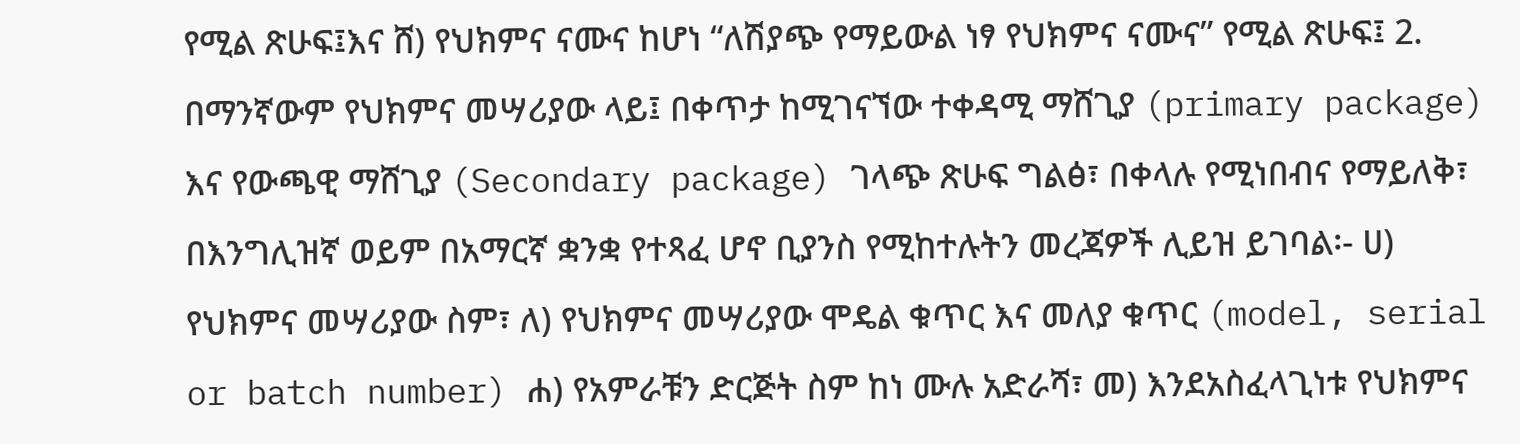የሚል ጽሁፍ፤እና ሸ) የህክምና ናሙና ከሆነ “ለሽያጭ የማይውል ነፃ የህክምና ናሙና” የሚል ጽሁፍ፤ 2. በማንኛውም የህክምና መሣሪያው ላይ፤ በቀጥታ ከሚገናኘው ተቀዳሚ ማሸጊያ (primary package) እና የውጫዊ ማሸጊያ (Secondary package) ገላጭ ጽሁፍ ግልፅ፣ በቀላሉ የሚነበብና የማይለቅ፣ በእንግሊዝኛ ወይም በአማርኛ ቋንቋ የተጻፈ ሆኖ ቢያንስ የሚከተሉትን መረጃዎች ሊይዝ ይገባል፡- ሀ) የህክምና መሣሪያው ስም፣ ለ) የህክምና መሣሪያው ሞዴል ቁጥር እና መለያ ቁጥር (model, serial or batch number) ሐ) የአምራቹን ድርጅት ስም ከነ ሙሉ አድራሻ፣ መ) እንደአስፈላጊነቱ የህክምና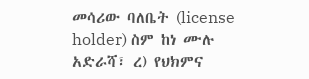መሳሪው ባለቤት (license holder) ስም ከነ ሙሉ አድራሻ፣ ረ) የህክምና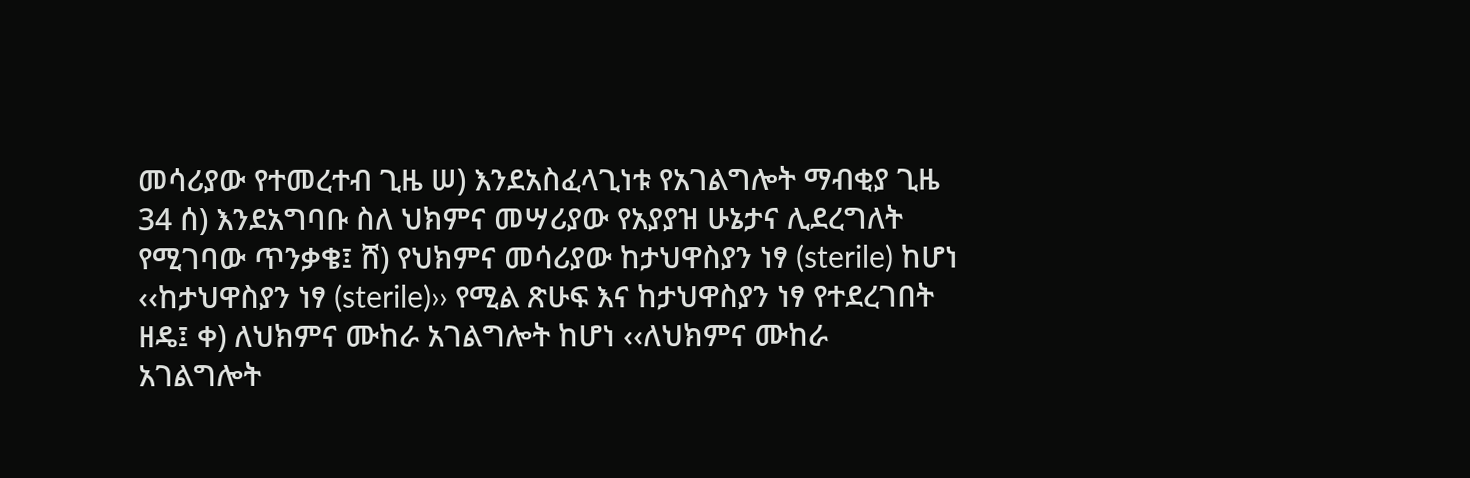መሳሪያው የተመረተብ ጊዜ ሠ) እንደአስፈላጊነቱ የአገልግሎት ማብቂያ ጊዜ 34 ሰ) እንደአግባቡ ስለ ህክምና መሣሪያው የአያያዝ ሁኔታና ሊደረግለት የሚገባው ጥንቃቄ፤ ሸ) የህክምና መሳሪያው ከታህዋስያን ነፃ (sterile) ከሆነ ‹‹ከታህዋስያን ነፃ (sterile)›› የሚል ጽሁፍ እና ከታህዋስያን ነፃ የተደረገበት ዘዴ፤ ቀ) ለህክምና ሙከራ አገልግሎት ከሆነ ‹‹ለህክምና ሙከራ አገልግሎት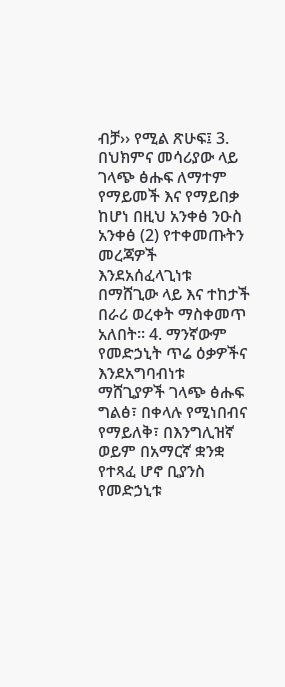ብቻ›› የሚል ጽሁፍ፤ 3. በህክምና መሳሪያው ላይ ገላጭ ፅሑፍ ለማተም የማይመች እና የማይበቃ ከሆነ በዚህ አንቀፅ ንዑስ አንቀፅ (2) የተቀመጡትን መረጃዎች እንደአሰፈላጊነቱ በማሸጊው ላይ እና ተከታች በራሪ ወረቀት ማስቀመጥ አለበት፡፡ 4. ማንኛውም የመድኃኒት ጥሬ ዕቃዎችና እንደአግባብነቱ ማሸጊያዎች ገላጭ ፅሑፍ ግልፅ፣ በቀላሉ የሚነበብና የማይለቅ፣ በእንግሊዝኛ ወይም በአማርኛ ቋንቋ የተጻፈ ሆኖ ቢያንስ የመድኃኒቱ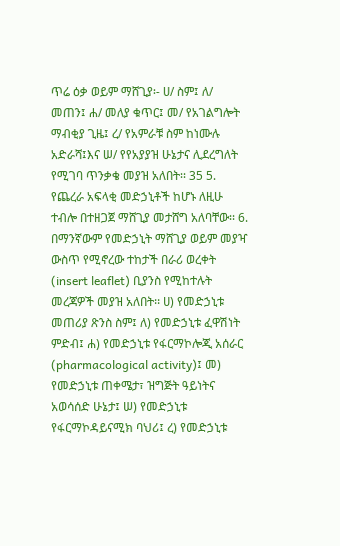ጥሬ ዕቃ ወይም ማሸጊያ፡- ሀ/ ስም፤ ለ/ መጠን፤ ሐ/ መለያ ቁጥር፤ መ/ የአገልግሎት ማብቂያ ጊዜ፤ ረ/ የአምራቹ ስም ከነሙሉ አድራሻ፤እና ሠ/ የየአያያዝ ሁኔታና ሊደረግለት የሚገባ ጥንቃቄ መያዝ አለበት፡፡ 35 5. የጨረራ አፍላቂ መድኃኒቶች ከሆኑ ለዚሁ ተብሎ በተዘጋጀ ማሸጊያ መታሸግ አለባቸው፡፡ 6. በማንኛውም የመድኃኒት ማሸጊያ ወይም መያዣ ውስጥ የሚኖረው ተከታች በራሪ ወረቀት (insert leaflet) ቢያንስ የሚከተሉት መረጃዎች መያዝ አለበት፡፡ ሀ) የመድኃኒቱ መጠሪያ ጽንስ ስም፤ ለ) የመድኃኒቱ ፈዋሽነት ምድብ፤ ሐ) የመድኃኒቱ የፋርማኮሎጂ አሰራር (pharmacological activity)፤ መ) የመድኃኒቱ ጠቀሜታ፣ ዝግጅት ዓይነትና አወሳሰድ ሁኔታ፤ ሠ) የመድኃኒቱ የፋርማኮዳይናሚክ ባህሪ፤ ረ) የመድኃኒቱ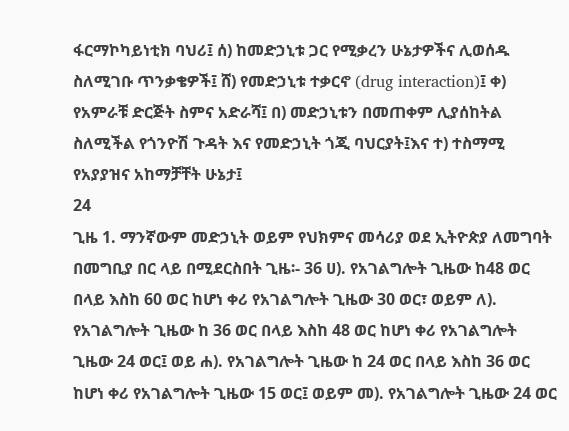ፋርማኮካይነቲክ ባህሪ፤ ሰ) ከመድኃኒቱ ጋር የሚቃረን ሁኔታዎችና ሊወሰዱ ስለሚገቡ ጥንቃቄዎች፤ ሸ) የመድኃኒቱ ተቃርኖ (drug interaction)፤ ቀ) የአምራቹ ድርጅት ስምና አድራሻ፤ በ) መድኃኒቱን በመጠቀም ሊያሰከትል ስለሚችል የጎንዮሽ ጉዳት እና የመድኃኒት ጎጂ ባህርያት፤እና ተ) ተስማሚ የአያያዝና አከማቻቸት ሁኔታ፤
24
ጊዜ 1. ማንኛውም መድኃኒት ወይም የህክምና መሳሪያ ወደ ኢትዮጵያ ለመግባት በመግቢያ በር ላይ በሚደርስበት ጊዜ፡- 36 ሀ). የአገልግሎት ጊዜው ከ48 ወር በላይ እስከ 60 ወር ከሆነ ቀሪ የአገልግሎት ጊዜው 30 ወር፣ ወይም ለ). የአገልግሎት ጊዜው ከ 36 ወር በላይ እስከ 48 ወር ከሆነ ቀሪ የአገልግሎት ጊዜው 24 ወር፤ ወይ ሐ). የአገልግሎት ጊዜው ከ 24 ወር በላይ እስከ 36 ወር ከሆነ ቀሪ የአገልግሎት ጊዜው 15 ወር፤ ወይም መ). የአገልግሎት ጊዜው 24 ወር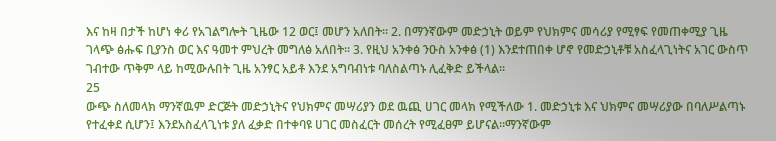እና ከዛ በታች ከሆነ ቀሪ የአገልግሎት ጊዜው 12 ወር፤ መሆን አለበት፡፡ 2. በማንኛውም መድኃኒት ወይም የህክምና መሳሪያ የሚፃፍ የመጠቀሚያ ጊዜ ገላጭ ፅሑፍ ቢያንስ ወር እና ዓመተ ምህረት መግለፅ አለበት፡፡ 3. የዚህ አንቀፅ ንዑስ አንቀፅ (1) እንደተጠበቀ ሆኖ የመድኃኒቶቹ አስፈላጊነትና አገር ውስጥ ገብተው ጥቅም ላይ ከሚውሉበት ጊዜ አንፃር አይቶ እንደ አግባብነቱ ባለስልጣኑ ሊፈቅድ ይችላል፡፡
25
ውጭ ስለመላክ ማንኛዉም ድርጅት መድኃኒትና የህክምና መሣሪያን ወደ ዉጪ ሀገር መላክ የሚችለው 1. መድኃኒቱ እና ህክምና መሣሪያው በባለሥልጣኑ የተፈቀደ ሲሆን፤ እንደአስፈላጊነቱ ያለ ፈቃድ በተቀባዩ ሀገር መስፈርት መሰረት የሚፈፀም ይሆናል፡፡ማንኛውም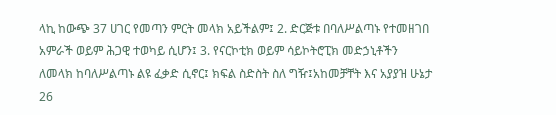ላኪ ከውጭ 37 ሀገር የመጣን ምርት መላክ አይችልም፤ 2. ድርጅቱ በባለሥልጣኑ የተመዘገበ አምራች ወይም ሕጋዊ ተወካይ ሲሆን፤ 3. የናርኮቲክ ወይም ሳይኮትሮፒክ መድኃኒቶችን ለመላክ ከባለሥልጣኑ ልዩ ፈቃድ ሲኖር፤ ክፍል ስድስት ስለ ግዥ፤አከመቻቸት እና አያያዝ ሁኔታ
26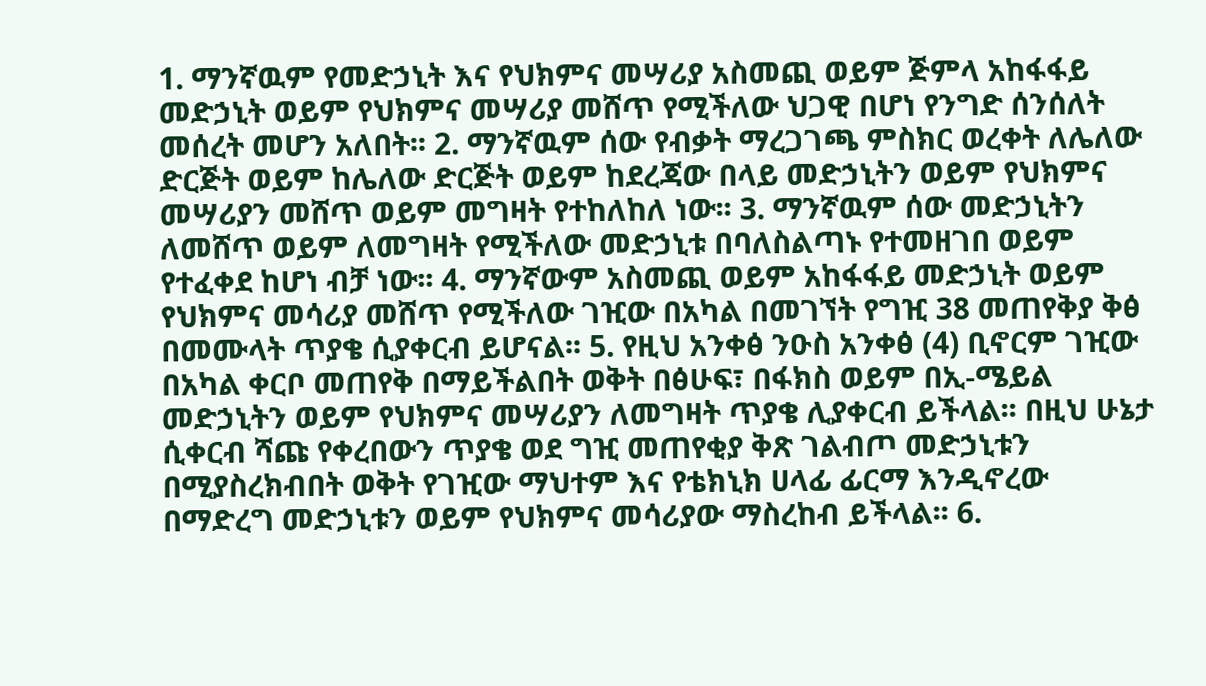1. ማንኛዉም የመድኃኒት እና የህክምና መሣሪያ አስመጪ ወይም ጅምላ አከፋፋይ መድኃኒት ወይም የህክምና መሣሪያ መሸጥ የሚችለው ህጋዊ በሆነ የንግድ ሰንሰለት መሰረት መሆን አለበት፡፡ 2. ማንኛዉም ሰው የብቃት ማረጋገጫ ምስክር ወረቀት ለሌለው ድርጅት ወይም ከሌለው ድርጅት ወይም ከደረጃው በላይ መድኃኒትን ወይም የህክምና መሣሪያን መሸጥ ወይም መግዛት የተከለከለ ነው፡፡ 3. ማንኛዉም ሰው መድኃኒትን ለመሸጥ ወይም ለመግዛት የሚችለው መድኃኒቱ በባለስልጣኑ የተመዘገበ ወይም የተፈቀደ ከሆነ ብቻ ነው፡፡ 4. ማንኛውም አስመጪ ወይም አከፋፋይ መድኃኒት ወይም የህክምና መሳሪያ መሸጥ የሚችለው ገዢው በአካል በመገኘት የግዢ 38 መጠየቅያ ቅፅ በመሙላት ጥያቄ ሲያቀርብ ይሆናል፡፡ 5. የዚህ አንቀፅ ንዑስ አንቀፅ (4) ቢኖርም ገዢው በአካል ቀርቦ መጠየቅ በማይችልበት ወቅት በፅሁፍ፣ በፋክስ ወይም በኢ-ሜይል መድኃኒትን ወይም የህክምና መሣሪያን ለመግዛት ጥያቄ ሊያቀርብ ይችላል፡፡ በዚህ ሁኔታ ሲቀርብ ሻጩ የቀረበውን ጥያቄ ወደ ግዢ መጠየቂያ ቅጽ ገልብጦ መድኃኒቱን በሚያስረክብበት ወቅት የገዢው ማህተም እና የቴክኒክ ሀላፊ ፊርማ እንዲኖረው በማድረግ መድኃኒቱን ወይም የህክምና መሳሪያው ማስረከብ ይችላል፡፡ 6.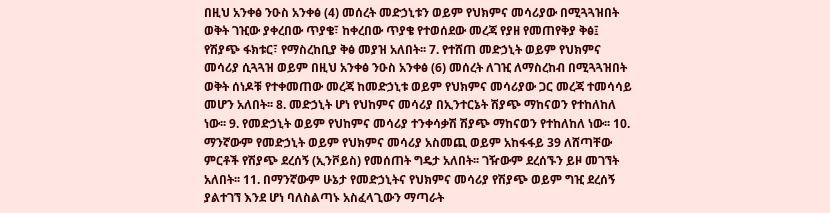በዚህ አንቀፅ ንዑስ አንቀፅ (4) መሰረት መድኃኒቱን ወይም የህክምና መሳሪያው በሚጓጓዝበት ወቅት ገዢው ያቀረበው ጥያቄ፣ ከቀረበው ጥያቄ የተወሰደው መረጃ የያዘ የመጠየቅያ ቅፅ፤ የሽያጭ ፋክቱር፣ የማስረከቢያ ቅፅ መያዝ አለበት፡፡ 7. የተሸጠ መድኃኒት ወይም የህክምና መሳሪያ ሲጓጓዝ ወይም በዚህ አንቀፅ ንዑስ አንቀፅ (6) መሰረት ለገዢ ለማስረከብ በሚጓጓዝበት ወቅት ሰነዶቹ የተቀመጠው መረጃ ከመድኃኒቱ ወይም የህክምና መሳሪያው ጋር መረጃ ተመሳሳይ መሆን አለበት፡፡ 8. መድኃኒት ሆነ የህከምና መሳሪያ በኢንተርኔት ሽያጭ ማከናወን የተከለከለ ነው፡፡ 9. የመድኃኒት ወይም የህከምና መሳሪያ ተንቀሳቃሽ ሽያጭ ማከናወን የተከለከለ ነው፡፡ 10. ማንኛውም የመድኃኒት ወይም የህክምና መሳሪያ አስመጪ ወይም አከፋፋይ 39 ለሸጣቸው ምርቶች የሽያጭ ደረሰኝ (ኢንቮይስ) የመሰጠት ግዴታ አለበት፡፡ ገዥውም ደረሰኙን ይዞ መገኘት አለበት፡፡ 11. በማንኛውም ሁኔታ የመድኃኒትና የህክምና መሳሪያ የሽያጭ ወይም ግዢ ደረሰኝ ያልተገኘ እንደ ሆነ ባለስልጣኑ አስፈላጊውን ማጣራት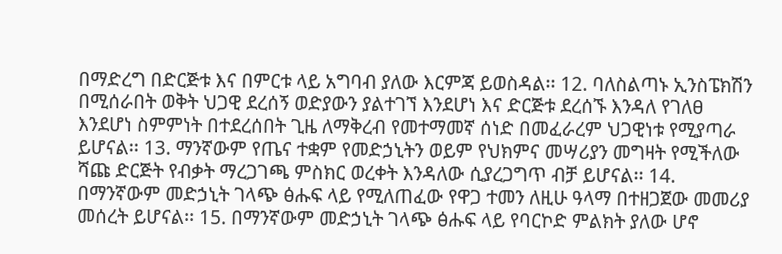በማድረግ በድርጅቱ እና በምርቱ ላይ አግባብ ያለው እርምጃ ይወስዳል፡፡ 12. ባለስልጣኑ ኢንስፔክሽን በሚሰራበት ወቅት ህጋዊ ደረሰኝ ወድያውን ያልተገኘ እንደሆነ እና ድርጅቱ ደረሰኙ እንዳለ የገለፀ እንደሆነ ስምምነት በተደረሰበት ጊዜ ለማቅረብ የመተማመኛ ሰነድ በመፈራረም ህጋዊነቱ የሚያጣራ ይሆናል፡፡ 13. ማንኛውም የጤና ተቋም የመድኃኒትን ወይም የህክምና መሣሪያን መግዛት የሚችለው ሻጩ ድርጅት የብቃት ማረጋገጫ ምስክር ወረቀት እንዳለው ሲያረጋግጥ ብቻ ይሆናል፡፡ 14. በማንኛውም መድኃኒት ገላጭ ፅሑፍ ላይ የሚለጠፈው የዋጋ ተመን ለዚሁ ዓላማ በተዘጋጀው መመሪያ መሰረት ይሆናል፡፡ 15. በማንኛውም መድኃኒት ገላጭ ፅሑፍ ላይ የባርኮድ ምልክት ያለው ሆኖ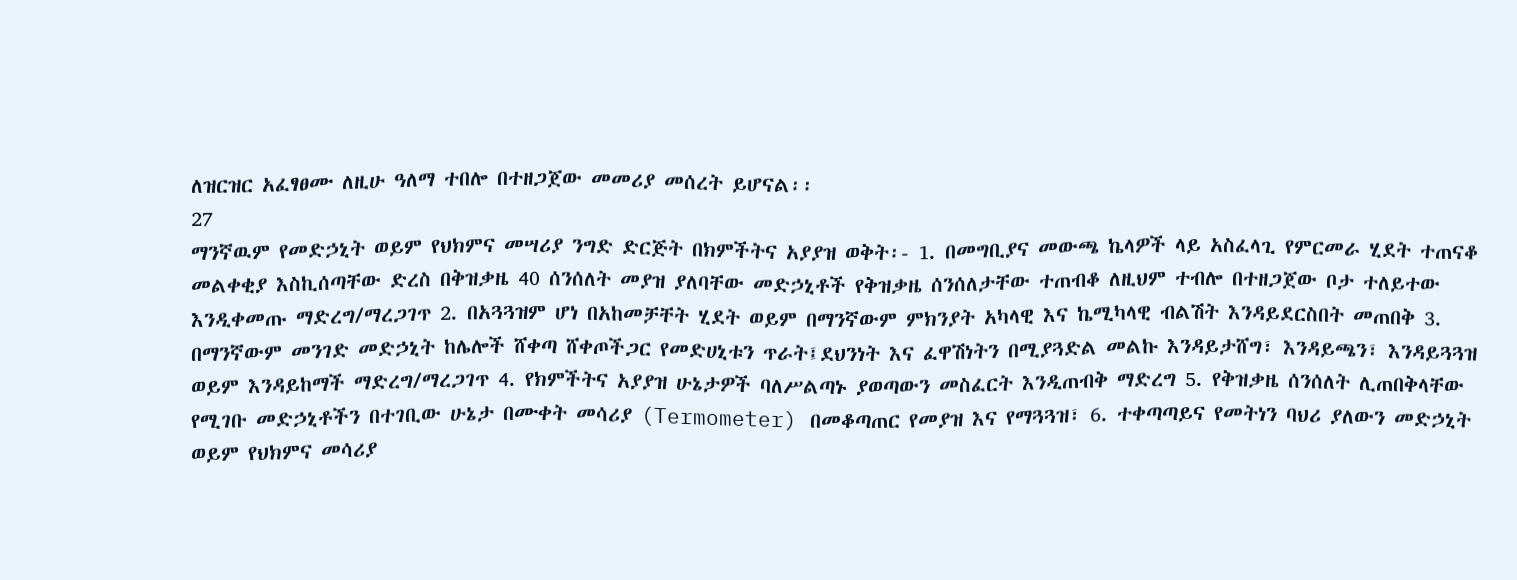ለዝርዝር አፈፃፀሙ ለዚሁ ዓለማ ተበሎ በተዘጋጀው መመሪያ መሰረት ይሆናል፡፡
27
ማንኛዉም የመድኃኒት ወይም የህክምና መሣሪያ ንግድ ድርጅት በክምችትና አያያዝ ወቅት፡- 1. በመግቢያና መውጫ ኬላዎች ላይ አስፈላጊ የምርመራ ሂደት ተጠናቆ መልቀቂያ እስኪሰጣቸው ድረስ በቅዝቃዜ 40 ሰንሰለት መያዝ ያለባቸው መድኃኒቶች የቅዝቃዜ ሰንሰለታቸው ተጠብቆ ለዚህም ተብሎ በተዘጋጀው ቦታ ተለይተው እንዲቀመጡ ማድረግ/ማረጋገጥ 2. በአጓጓዝም ሆነ በአከመቻቸት ሂደት ወይም በማንኛውም ምክንያት አካላዊ እና ኬሚካላዊ ብልሽት እንዳይደርስበት መጠበቅ 3. በማንኛውም መንገድ መድኃኒት ከሌሎች ሸቀጣ ሸቀጦችጋር የመድሀኒቱን ጥራት፤ደህንነት እና ፈዋሽነትን በሚያጓድል መልኩ እንዳይታሸግ፣ እንዳይጫን፣ እንዳይጓጓዝ ወይም እንዳይከማች ማድረግ/ማረጋገጥ 4. የክምችትና አያያዝ ሁኔታዎች ባለሥልጣኑ ያወጣውን መስፈርት እንዲጠብቅ ማድረግ 5. የቅዝቃዜ ሰንሰለት ሊጠበቅላቸው የሚገቡ መድኃኒቶችን በተገቢው ሁኔታ በሙቀት መሳሪያ (Termometer) በመቆጣጠር የመያዝ እና የማጓጓዝ፣ 6. ተቀጣጣይና የመትነን ባህሪ ያለውን መድኃኒት ወይም የህክምና መሳሪያ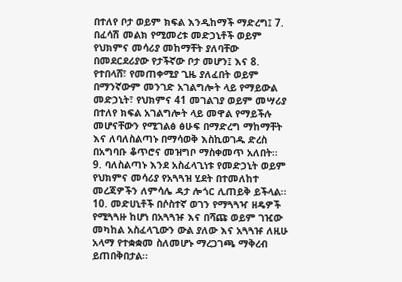በተለየ ቦታ ወይም ክፍል እንዲከማች ማድረግ፤ 7. በፈሳሽ መልክ የሚመረቱ መድኃኒቶች ወይም የህክምና መሳሪያ መከማቸት ያለባቸው በመደርደሪያው የታችኛው ቦታ መሆን፤ እና 8. የተበላሸ፣ የመጠቀሚያ ጊዜ ያለፈበት ወይም በማንኛውም መንገድ አገልግሎት ላይ የማይውል መድኃኒት፣ የህክምና 41 መገልገያ ወይም መሣሪያ በተለየ ክፍል አገልግሎት ላይ መዋል የማይችሉ መሆናቸውን የሚገልፅ ፅሁፍ በማድረግ ማከማቸት እና ለባለስልጣኑ በማሳወቅ እስኪወገዱ ድረስ በአግባቡ ቆጥሮና መዝግቦ ማስቀመጥ አለበት፡፡ 9. ባለስልጣኑ እንደ አስፈላጊነቱ የመድኃኒት ወይም የህክምና መሳሪያ የአጓጓዝ ሂደት በተመለከተ መረጃዎችን ለምሳሌ ዳታ ሎጎር ሊጠይቅ ይችላል፡፡ 10. መድሀኒቶች በሶስተኛ ወገን የማጓጓዣ ዘዴዎች የሚጓጓዙ ከሆነ በአጓጓዡ እና በሻጩ ወይም ገዢው መካከል አስፈላጊውን ውል ያለው እና አጓጓዡ ለዚሁ አላማ የተቋቋመ ስለመሆኑ ማረጋገጫ ማቅረብ ይጠበቅበታል፡፡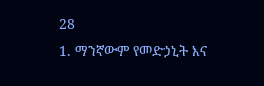28
1. ማንኛውም የመድኃኒት እና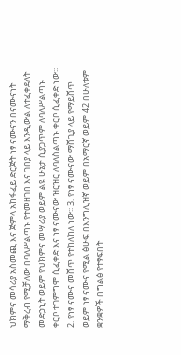ህክምና መሳሪያ አስመጪ እና ጅምላ አከፋፈይ ድርጅት ነፃ ናሙናን በናሙናነት ማቅረብ የሚቻለው በባለሥልጣኑ የተመዘገበ እና ገበያ ላይ እንዲውል ለተፈቀደለት መድኃኒት ወይም የህክምና መሣሪያ ወይም ልዩ ሁኔታ ሲያጋጥም ለባለሥልጣኑ ቀርቦ ተገምግሞ ሲፈቀድ እና ነፃ ናሙናው ዝርዝር ለባለስልጣኑ ቀርቦ ሲፈቀድ ነው፡፡ 2. የነፃ ናሙና መሸጥ የተከለከለ ነው፡፡ 3. የነፃ ናሙናው ማሸጊያ ላይ የማይሸጥ ወይም ነፃ ናሙና የሚል ፅሁፍ በእንግሊዝኛ ወይም በአማርኛ ወይም 42 በሁለቱም ቋንቋዎች በግልፅ የተፃፍበት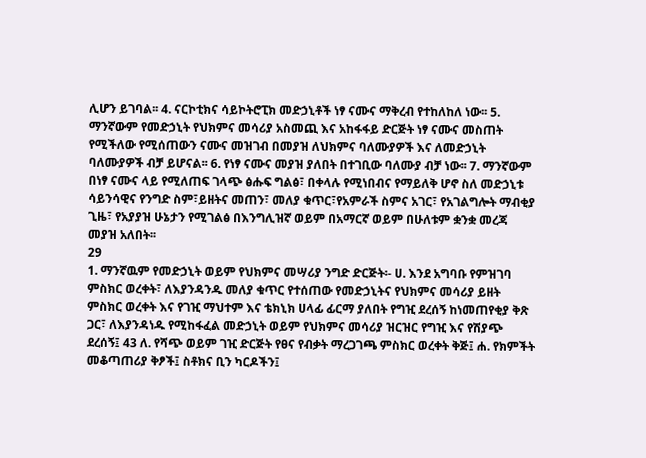ሊሆን ይገባል፡፡ 4. ናርኮቲክና ሳይኮትሮፒክ መድኃኒቶች ነፃ ናሙና ማቅረብ የተከለከለ ነው፡፡ 5. ማንኛውም የመድኃኒት የህክምና መሳሪያ አስመጪ እና አከፋፋይ ድርጅት ነፃ ናሙና መስጠት የሚችለው የሚሰጠውን ናሙና መዝገብ በመያዝ ለህክምና ባለሙያዎች እና ለመድኃኒት ባለሙያዎች ብቻ ይሆናል፡፡ 6. የነፃ ናሙና መያዝ ያለበት በተገቢው ባለሙያ ብቻ ነው፡፡ 7. ማንኛውም በነፃ ናሙና ላይ የሚለጠፍ ገላጭ ፅሑፍ ግልፅ፣ በቀላሉ የሚነበብና የማይለቅ ሆኖ ስለ መድኃኒቱ ሳይንሳዊና የንግድ ስም፣ይዘትና መጠን፣ መለያ ቁጥር፣የአምራች ስምና አገር፣ የአገልግሎት ማብቂያ ጊዜ፣ የአያያዝ ሁኔታን የሚገልፅ በእንግሊዝኛ ወይም በአማርኛ ወይም በሁለቱም ቋንቋ መረጃ መያዝ አለበት፡፡
29
1. ማንኛዉም የመድኃኒት ወይም የህክምና መሣሪያ ንግድ ድርጅት፡- ሀ. እንደ አግባቡ የምዝገባ ምስክር ወረቀት፣ ለእያንዳንዱ መለያ ቁጥር የተሰጠው የመድኃኒትና የህክምና መሳሪያ ይዘት ምስክር ወረቀት እና የገዢ ማህተም እና ቴክኒክ ሀላፊ ፊርማ ያለበት የግዢ ደረሰኝ ከነመጠየቂያ ቅጽ ጋር፣ ለእያንዳነዱ የሚከፋፈል መድኃኒት ወይም የህክምና መሳሪያ ዝርዝር የግዢ እና የሽያጭ ደረሰኝ፤ 43 ለ. የሻጭ ወይም ገዢ ድርጅት የፀና የብቃት ማረጋገጫ ምስክር ወረቀት ቅጅ፤ ሐ. የክምችት መቆጣጠሪያ ቅፆች፤ ስቶክና ቢን ካርዶችን፤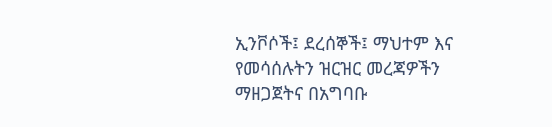ኢንቮሶች፤ ደረሰኞች፤ ማህተም እና የመሳሰሉትን ዝርዝር መረጃዎችን ማዘጋጀትና በአግባቡ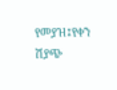የመያዝ፤የቀን ሽያጭ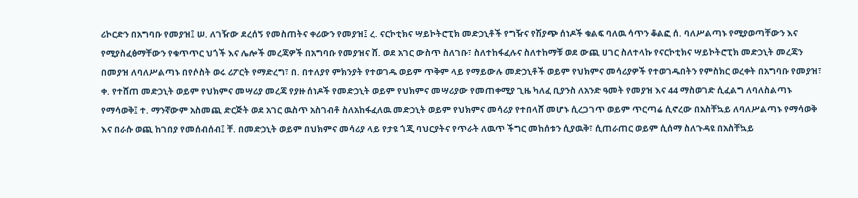ሪኮርድን በአግባቡ የመያዝ፤ ሠ. ለገዥው ደረሰኝ የመስጠትና ቀሪውን የመያዝ፤ ረ. ናርኮቲክና ሣይኮትሮፒክ መድኃኒቶች የግዥና የሽያጭ ሰነዶች ቁልፍ ባለዉ ሳጥን ቆልፎ ሰ. ባለሥልጣኑ የሚያወጣቸውን እና የሚያስፈፅማቸውን የቁጥጥር ህጎች እና ሌሎች መረጃዎች በአግባቡ የመያዝና ሸ. ወደ አገር ውስጥ ስለገቡ፣ ስለተከፋፈሉና ስለተከማቹ ወደ ውጪ ሀገር ስለተላኩ የናርኮቲክና ሣይኮትሮፒክ መድኃኒት መረጃን በመያዝ ለባለሥልጣኑ በየሶስት ወሩ ሪፖርት የማድረግ፣ በ. በተለያየ ምክንያት የተወገዱ ወይም ጥቅም ላይ የማይውሉ መድኃኒቶች ወይም የህክምና መሳሪያዎች የተወገዱበትን የምስክር ወረቀት በአግባቡ የመያዝ፣ ቀ. የተሸጠ መድኃኒት ወይም የህክምና መሣሪያ መረጃ የያዙ ሰነዶች የመድኃኒት ወይም የህክምና መሣሪያው የመጠቀሚያ ጊዜ ካለፈ ቢያንስ ለአንድ ዓመት የመያዝ እና 44 ማስወገድ ሲፈልግ ለባለስልጣኑ የማሳወቅ፤ ተ. ማንኛውም አስመጪ ድርጅት ወደ አገር ዉስጥ አስገብቶ ስለአከፋፈለዉ መድኃኒት ወይም የህክምና መሳሪያ የተበላሸ መሆኑ ሲረጋገጥ ወይም ጥርጣሬ ሲኖረው በአስቸኳይ ለባለሥልጣኑ የማሳወቅ እና በራሱ ወጪ ከገበያ የመሰብሰብ፤ ቸ. በመድኃኒት ወይም በህክምና መሳሪያ ላይ የታዩ ጎጂ ባህርያትና የጥራት ለዉጥ ችግር መከሰቱን ሲያዉቅ፣ ሲጠራጠር ወይም ሲሰማ ስለጉዳዩ በአስቸኳይ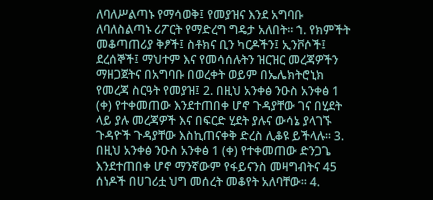ለባለሥልጣኑ የማሳወቅ፤ የመያዝና እንደ አግባቡ ለባለስልጣኑ ሪፖርት የማድረግ ግዴታ አለበት፡፡ ኀ. የክምችት መቆጣጠሪያ ቅፆች፤ ስቶክና ቢን ካርዶችን፤ ኢንቮሶች፤ ደረሰኞች፤ ማህተም እና የመሳሰሉትን ዝርዝር መረጃዎችን ማዘጋጀትና በአግባቡ በወረቀት ወይም በኤሌክትሮኒክ የመረጃ ስርዓት የመያዝ፤ 2. በዚህ አንቀፅ ንዑስ አንቀፅ 1 (ቀ) የተቀመጠው እንደተጠበቀ ሆኖ ጉዳያቸው ገና በሂደት ላይ ያሉ መረጃዎች እና በፍርድ ሂደት ያሉና ውሳኔ ያላገኙ ጉዳዮች ጉዳያቸው እስኪጠናቀቅ ድረስ ሊቆዩ ይችላሉ፡፡ 3. በዚህ አንቀፅ ንዑስ አንቀፅ 1 (ቀ) የተቀመጠው ድንጋጌ እንደተጠበቀ ሆኖ ማንኛውም የፋይናንስ መዛግብትና 45 ሰነዶች በሀገሪቷ ህግ መሰረት መቆየት አለባቸው፡፡ 4.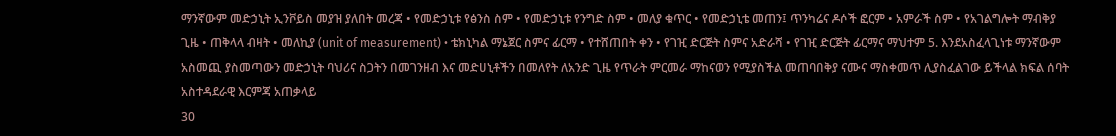ማንኛውም መድኃኒት ኢንቮይስ መያዝ ያለበት መረጃ • የመድኃኒቱ የፅንስ ስም • የመድኃኒቱ የንግድ ስም • መለያ ቁጥር • የመድኃኒቴ መጠን፤ ጥንካሬና ዶሶች ፎርም • አምራች ስም • የአገልግሎት ማብቅያ ጊዜ • ጠቅላላ ብዛት • መለኪያ (unit of measurement) • ቴክኒካል ማኔጀር ስምና ፊርማ • የተሸጠበት ቀን • የገዢ ድርጅት ስምና አድራሻ • የገዢ ድርጅት ፊርማና ማህተም 5. እንደአስፈላጊነቱ ማንኛውም አስመጪ ያስመጣውን መድኃኒት ባህሪና ስጋትን በመገንዘብ እና መድሀኒቶችን በመለየት ለአንድ ጊዜ የጥራት ምርመራ ማከናወን የሚያስችል መጠባበቅያ ናሙና ማስቀመጥ ሊያስፈልገው ይችላል ክፍል ሰባት አስተዳደራዊ እርምጃ አጠቃላይ
30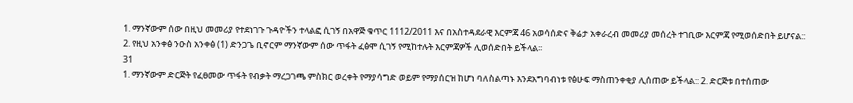1. ማንኛውም ሰው በዚህ መመሪያ የተደነገጉ ጉዳዮችን ተላልፎ ሲገኝ በአዋጅ ቁጥር 1112/2011 እና በአስተዳደራዊ እርምጃ 46 አወሳሰድና ቅሬታ አቀራረብ መመሪያ መሰረት ተገቢው እርምጃ የሚወሰድበት ይሆናል:: 2. የዚህ አንቀፅ ንዑስ አንቀፅ (1) ድንጋጌ ቢኖርም ማንኛውም ሰው ጥፋት ፈፅሞ ሲገኝ የሚከተሉት እርምጃዎች ሊወሰድበት ይችላል፡፡
31
1. ማንኛውም ድርጅት የፈፀመው ጥፋት የብቃት ማረጋገጫ ምስክር ወረቀት የማያሳግድ ወይም የማያሰርዝ ከሆነ ባለስልጣኑ እንደአግባብነቱ የፅሁፍ ማስጠንቀቂያ ሊሰጠው ይችላል:: 2. ድርጅቱ በተሰጠው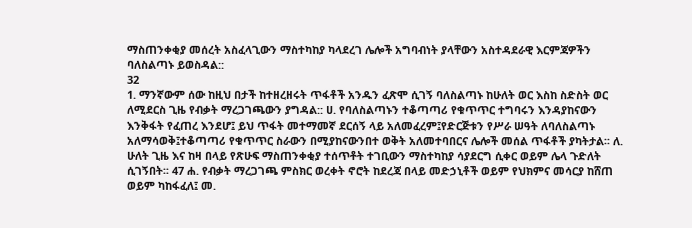ማስጠንቀቂያ መሰረት አስፈላጊውን ማስተካከያ ካላደረገ ሌሎች አግባብነት ያላቸውን አስተዳደራዊ እርምጃዎችን ባለስልጣኑ ይወስዳል::
32
1. ማንኛውም ሰው ከዚህ በታች ከተዘረዘሩት ጥፋቶች አንዱን ፈጽሞ ሲገኝ ባለስልጣኑ ከሁለት ወር እስከ ስድስት ወር ለሚደርስ ጊዜ የብቃት ማረጋገጫውን ያግዳል:: ሀ. የባለስልጣኑን ተቆጣጣሪ የቁጥጥር ተግባሩን እንዳያከናውን እንቅፋት የፈጠረ እንደሆ፤ ይህ ጥፋት መተማመኛ ደርሰኝ ላይ አለመፈረም፤የድርጅቱን የሥራ ሠዓት ለባለስልጣኑ አለማሳወቅ፤ተቆጣጣሪ የቁጥጥር ስራውን በሚያከናውንበተ ወቅት አለመተባበርና ሌሎች መሰል ጥፋቶች ያካትታል፡፡ ለ. ሁለት ጊዜ እና ከዛ በላይ የጽሁፍ ማስጠንቀቂያ ተሰጥቶት ተገቢውን ማስተካከያ ሳያደርግ ሲቀር ወይም ሌላ ጉድለት ሲገኝበት፡፡ 47 ሐ. የብቃት ማረጋገጫ ምስክር ወረቀት ኖሮት ከደረጃ በላይ መድኃኒቶች ወይም የህክምና መሳርያ ከሸጠ ወይም ካከፋፈለ፤ መ.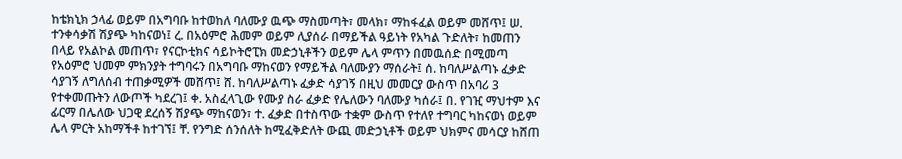ከቴክኒክ ኃላፊ ወይም በአግባቡ ከተወከለ ባለሙያ ዉጭ ማስመጣት፣ መላክ፣ ማከፋፈል ወይም መሸጥ፤ ሠ. ተንቀሳቃሽ ሽያጭ ካከናወነ፤ ረ. በአዕምሮ ሕመም ወይም ሊያሰራ በማይችል ዓይነት የአካል ጉድለት፣ ከመጠን በላይ የአልኮል መጠጥ፣ የናርኮቲክና ሳይኮትሮፒክ መድኃኒቶችን ወይም ሌላ ምጥን በመዉሰድ በሚመጣ የአዕምሮ ህመም ምክንያት ተግባሩን በአግባቡ ማከናወን የማይችል ባለሙያን ማሰራት፤ ሰ. ከባለሥልጣኑ ፈቃድ ሳያገኝ ለግለሰብ ተጠቃሚዎች መሸጥ፤ ሸ. ከባለሥልጣኑ ፈቃድ ሳያገኝ በዚህ መመርያ ውስጥ በአባሪ 3 የተቀመጡትን ለውጦች ካደረገ፤ ቀ. አስፈላጊው የሙያ ስራ ፈቃድ የሌለውን ባለሙያ ካሰራ፤ በ. የገዢ ማህተም እና ፊርማ በሌለው ህጋዊ ደረሰኝ ሽያጭ ማከናወን፣ ተ. ፈቃድ በተስጥው ተቋም ውስጥ የተለየ ተግባር ካከናወነ ወይም ሌላ ምርት አከማችቶ ከተገኘ፤ ቸ. የንግድ ሰንሰለት ከሚፈቅድለት ውጪ መድኃኒቶች ወይም ህክምና መሳርያ ከሸጠ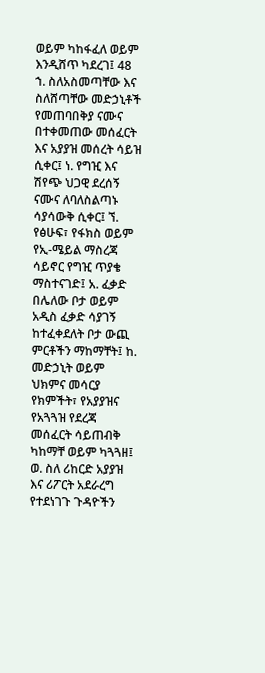ወይም ካከፋፈለ ወይም እንዲሸጥ ካደረገ፤ 48 ኀ. ስለአስመጣቸው እና ስለሸጣቸው መድኃኒቶች የመጠባበቅያ ናሙና በተቀመጠው መሰፈርት እና አያያዝ መሰረት ሳይዝ ሲቀር፤ ነ. የግዢ እና ሽየጭ ህጋዊ ደረሰኝ ናሙና ለባለስልጣኑ ሳያሳውቅ ሲቀር፤ ኘ. የፅሁፍ፣ የፋክስ ወይም የኢ-ሜይል ማስረጃ ሳይኖር የግዢ ጥያቄ ማስተናገድ፤ አ. ፈቃድ በሌለው ቦታ ወይም አዲስ ፈቃድ ሳያገኝ ከተፈቀደለት ቦታ ውጪ ምርቶችን ማከማቸት፤ ከ. መድኃኒት ወይም ህክምና መሳርያ የክምችት፣ የአያያዝና የአጓጓዝ የደረጃ መሰፈርት ሳይጠብቅ ካከማቸ ወይም ካጓጓዘ፤ ወ. ስለ ሪከርድ አያያዝ እና ሪፖርት አደራረግ የተደነገጉ ጉዳዮችን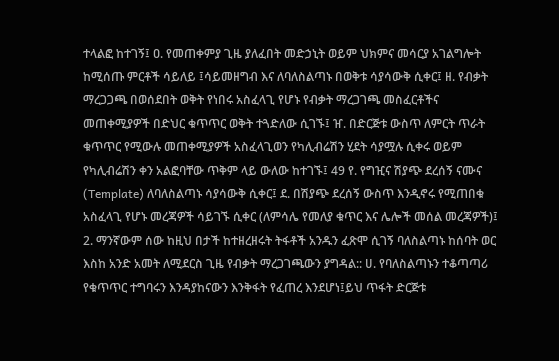ተላልፎ ከተገኝ፤ ዐ. የመጠቀምያ ጊዜ ያለፈበት መድኃኒት ወይም ህክምና መሳርያ አገልግሎት ከሚሰጡ ምርቶች ሳይለይ ፤ሳይመዘግብ እና ለባለስልጣኑ በወቅቱ ሳያሳውቅ ሲቀር፤ ዘ. የብቃት ማረጋጋጫ በወሰደበት ወቅት የነበሩ አስፈላጊ የሆኑ የብቃት ማረጋገጫ መስፈርቶችና መጠቀሚያዎች በድህር ቁጥጥር ወቅት ተጓድለው ሲገኙ፤ ዠ. በድርጅቱ ውስጥ ለምርት ጥራት ቁጥጥር የሚውሉ መጠቀሚያዎች አስፈላጊወን የካሊብሬሽን ሂደት ሳያሟሉ ሲቀሩ ወይም የካሊብሬሽን ቀን አልፎባቸው ጥቅም ላይ ውለው ከተገኙ፤ 49 የ. የግዢና ሽያጭ ደረሰኝ ናሙና (Template) ለባለስልጣኑ ሳያሳውቅ ሲቀር፤ ደ. በሽያጭ ደረሰኝ ውስጥ እንዲኖሩ የሚጠበቁ አስፈላጊ የሆኑ መረጃዎች ሳይገኙ ሲቀር (ለምሳሌ የመለያ ቁጥር እና ሌሎች መሰል መረጃዎች)፤ 2. ማንኛውም ሰው ከዚህ በታች ከተዘረዘሩት ትፋቶች አንዱን ፈጽሞ ሲገኝ ባለስልጣኑ ከሰባት ወር እስከ አንድ አመት ለሚደርስ ጊዜ የብቃት ማረጋገጫውን ያግዳል:: ሀ. የባለስልጣኑን ተቆጣጣሪ የቁጥጥር ተግባሩን እንዳያከናውን እንቅፋት የፈጠረ እንደሆነ፤ይህ ጥፋት ድርጅቱ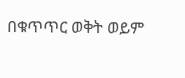በቁጥጥር ወቅት ወይም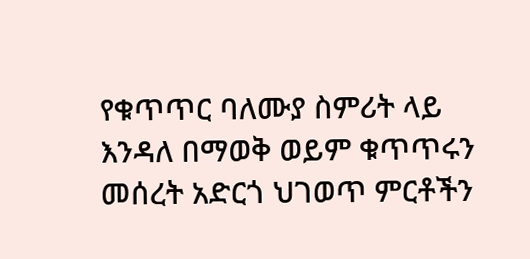የቁጥጥር ባለሙያ ስምሪት ላይ እንዳለ በማወቅ ወይም ቁጥጥሩን መሰረት አድርጎ ህገወጥ ምርቶችን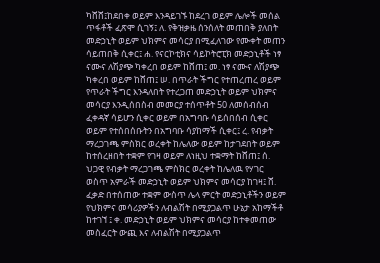ካሸሸ፤ከደበቀ ወይም እንዳይገኙ ከደረገ ወይም ሌሎች መሰል ጥፋቶች ፈጽሞ ሲገኝ፤ ለ. የቅዝቃዜ ሰንሰለት መጠበቅ ያለበት መድኃኒት ወይም ህክምና መሳርያ በሚፈለገው የሙቀት መጠን ሳይጠበቅ ሲቀር፤ ሐ. የናርኮቲክና ሳይኮትሮፒክ መድኃኒቶች ነፃ ናሙና ለሽያጭ ካቀረበ ወይም ከሸጠ፤ መ. ነፃ ናሙና ለሽያጭ ካቀረበ ወይም ከሸጠ፤ ሠ. በጥራት ችግር የተጠረጠረ ወይም የጥራት ችግር እንዳለበት የተረጋጠ መድኃኒት ወይም ህክምና መሳርያ እንዲሰበስብ መመርያ ተሰጥቶት 50 ለመሰብሰብ ፈቀዳኛ ሳይሆን ሲቀር ወይም በአግባቡ ሳይሰበሰብ ሲቀር ወይም የተሰበሰቡትን በአግባቡ ሳያከማች ሲቀር፤ ረ. የብቃት ማረጋገጫ ምስክር ወረቀት ከሌለው ወይም ከታገደበት ወይም ከተሰረዘበት ተቋም የገዛ ወይም ለነዚህ ተቋማት ከሸጠ፤ ሰ. ህጋዊ የብቃት ማረጋገጫ ምስክር ወረቀት ከሌለዉ የሃገር ወስጥ አምራች መድኃኒት ወይም ህክምና መሳርያ ከገዛ፤ ሸ. ፈቃድ በተሰጠው ተቋም ውስጥ ሌላ ምርት መድኃኒቶችን ወይም የህክምና መሳሪያዎችን ለብልሽት በሚያጋልጥ ሁኔታ አከማችቶ ከተገኘ ፤ ቀ. መድኃኒት ወይም ህክምና መሳርያ ከተቀመጠው መስፈርት ውጪ እና ለብልሽት በሚያጋልጥ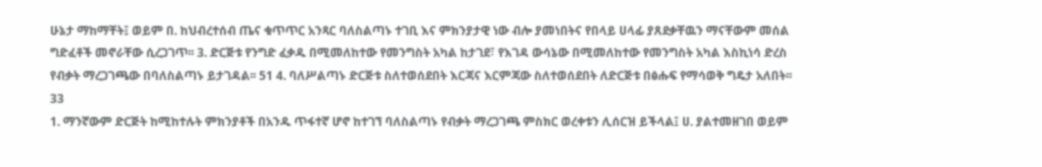ሁኔታ ማከማቸት፤ ወይም በ. ከህብረተሰብ ጤና ቁጥጥር አንጻር ባለስልጣኑ ተገቢ እና ምክንያታዊ ነው ብሎ ያመነበትና የበላይ ሀላፊ ያጸደቃቸዉን ማናቸውም መሰል ግድፈቶች መኖራቸው ሲረጋገጥ፡፡ 3. ድርጅቱ የንግድ ፈቃዱ በሚመለከተው የመንግስት አካል ከታገደ፣ የእገዳ ውሳኔው በሚመለከተው የመንግስት አካል እስኪነሳ ድረስ የብቃት ማረጋገጫው በባለስልጣኑ ይታገዳል፡፡ 51 4. ባለሥልጣኑ ድርጅቱ ስለተወሰደበት እርጃና እርምጃው ስለተወሰደበት ለድርጅቱ በፅሑፍ የማሳወቅ ግዴታ አለበት፡፡
33
1. ማንኛውም ድርጅት ከሚከተሉት ምክንያቶች በአንዱ ጥፋተኛ ሆኖ ከተገኘ ባለስልጣኑ የብቃት ማረጋገጫ ምስክር ወረቀቱን ሊሰርዝ ይችላል፤ ሀ. ያልተመዘገበ ወይም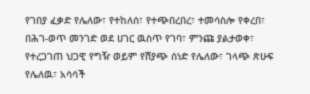የገበያ ፈቃድ የሌለው፣ የተከለሰ፣ የተጭበረበረ፣ ተመሳስሎ የቀረበ፣ በሕገ-ወጥ መንገድ ወደ ሀገር ዉስጥ የገባ፣ ምንጩ ያልታወቀ፣ የተረጋገጠ ህጋዊ የግዥ ወይም የሽያጭ ሰነድ የሌለው፣ ገላጭ ጽሁፍ የሌለዉ፣ አሳሳች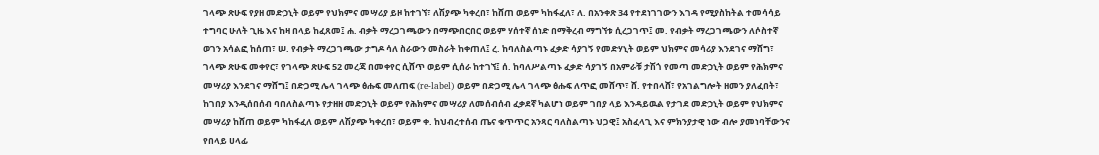ገላጭ ጽሁፍ የያዘ መድኃኒት ወይም የህክምና መሣሪያ ይዞ ከተገኘ፣ ለሽያጭ ካቀረበ፣ ከሸጠ ወይም ካከፋፈለ፣ ለ. በአንቀጽ 34 የተደነገገውን እገዳ የሚያስከትል ተመሳሳይ ተግባር ሁለት ጊዜ እና ከዛ በላይ ከፈጸመ፤ ሐ. ብቃት ማረጋገጫውን በማጭበርበር ወይም ሃሰተኛ ሰነድ በማቅረብ ማግኘቱ ሲረጋገጥ፤ መ. የብቃት ማረጋገጫውን ለሶስተኛ ወገን አሳልፎ ከሰጠ፣ ሠ. የብቃት ማረጋገጫው ታግዶ ሳለ ስራውን መስራት ከቀጠለ፤ ረ. ከባለስልጣኑ ፈቃድ ሳያገኝ የመድሃኒት ወይም ህክምና መሳሪያ እንደገና ማሸግ፣ ገላጭ ጽሁፍ መቀየር፣ የገላጭ ጽሁፍ 52 መረጃ በመቀየር ሲሸጥ ወይም ሲሰራ ከተገኘ፤ ሰ. ከባለሥልጣኑ ፈቃድ ሳያገኝ በአምራቹ ታሽጎ የመጣ መድኃኒት ወይም የሕክምና መሣሪያ እንደገና ማሸግ፤ በድጋሚ ሌላ ገላጭ ፅሑፍ መለጠፍ (re-label) ወይም በድጋሚ ሌላ ገላጭ ፅሑፍ ለጥፎ መሸጥ፣ ሸ. የተበላሸ፣ የአገልግሎት ዘመን ያለፈበት፣ ከገበያ እንዲሰበሰብ ባበለስልጣኑ የታዘዘ መድኃኒት ወይም የሕክምና መሣሪያ ለመሰብሰብ ፈቃደኛ ካልሆነ ወይም ገበያ ላይ እንዳይዉል የታገደ መድኃኒት ወይም የህክምና መሣሪያ ከሸጠ ወይም ካከፋፈለ ወይም ለሽያጭ ካቀረበ፣ ወይም ቀ. ከህብረተሰብ ጤና ቁጥጥር አንጻር ባለስልጣኑ ህጋዊ፤ አስፈላጊ እና ምክንያታዊ ነው ብሎ ያመነባቸውንና የበላይ ሀላፊ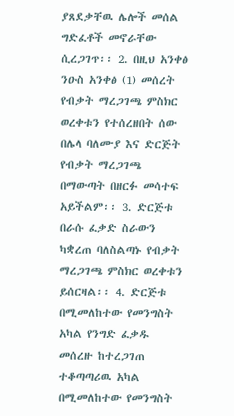ያጸደቃቸዉ ሌሎች መሰል ግድፈቶች መኖራቸው ሲረጋገጥ፡፡ 2. በዚህ አንቀፅ ንዑስ አንቀፅ (1) መሰረት የብቃት ማረጋገጫ ምስክር ወረቀቱን የተሰረዘበት ሰው በሌላ ባለሙያ እና ድርጅት የብቃት ማረጋገጫ በማውጣት በዘርፉ መሳተፍ አይችልም፡፡ 3. ድርጅቱ በራሱ ፈቃድ ስራውን ካቋረጠ ባለስልጣኑ የብቃት ማረጋገጫ ምስክር ወረቀቱን ይሰርዛል፡፡ 4. ድርጅቱ በሚመለከተው የመንግስት አካል የንግድ ፈቃዱ መሰረዙ ከተረጋገጠ ተቆጣጣሪዉ አካል በሚመለከተው የመንግስት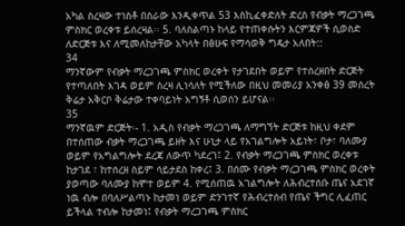አካል ስረዛው ተነስቶ በስራው እንዲቀጥል 53 እስኪፈቀድለት ድረስ የብቃት ማረጋገጫ ምስክር ወረቀቱ ይሰረዛል፡፡ 5. ባለስልጣኑ ከላይ የተጠቀሱትን እርምጃዎች ሲወስድ ለድርጅቱ እና ለሚመለከታቸው አካላት በፅሁፍ የማሳወቅ ግዴታ አለበት::
34
ማንኛውም የብቃት ማረጋገጫ ምስክር ወረቀት የታገደበት ወይም የተሰረዘበት ድርጅት የተጣለበት እገዳ ወይም ስረዛ ሊነሳለት የሚችለው በዚህ መመሪያ አንቀፅ 39 መሰረት ቅሬታ አቅርቦ ቅሬታው ተቀባይነት አግኝቶ ሲወሰን ይሆናል፡፡
35
ማንኛዉም ድርጅት፡- 1. አዲስ የብቃት ማረጋገጫ ለማግኘት ድርጅቱ ከዚህ ቀደም በተሰጠው ብቃት ማረጋገጫ ይዘት እና ሁኒታ ላይ የአገልግሎት አይነት፣ ቦታ፣ ባለሙያ ወይም የአግልግሎት ደረጃ ለውጥ ካደረገ፤ 2. የብቃት ማረጋገጫ ምስክር ወረቀቱ ከታገደ ፣ ከተሰረዘ ስይም ሳይታደስ ከቀረ፤ 3. በሰሙ የብቃት ማረጋገጫ ምስክር ወረቀት ያወጣው ባለሙያ ከሞተ ወይም 4. የሚሰጠዉ አገልግሎት ለሕብረተሰቡ ጤና አደገኛ ነዉ ብሎ በባለሥልጣኑ ከታመነ ወይም ድንገተኛ የሕብረተሰብ የጤና ችግር ሊፈጠር ይችላል ተብሎ ከታመነ፤ የብቃት ማረጋገጫ ምስክር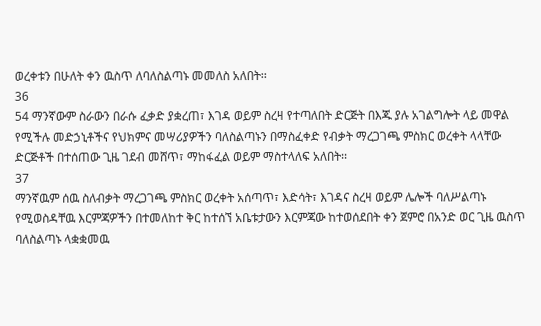ወረቀቱን በሁለት ቀን ዉስጥ ለባለስልጣኑ መመለስ አለበት፡፡
36
54 ማንኛውም ስራውን በራሱ ፈቃድ ያቋረጠ፣ እገዳ ወይም ስረዛ የተጣለበት ድርጅት በእጁ ያሉ አገልግሎት ላይ መዋል የሚችሉ መድኃኒቶችና የህክምና መሣሪያዎችን ባለስልጣኑን በማስፈቀድ የብቃት ማረጋገጫ ምስክር ወረቀት ላላቸው ድርጅቶች በተሰጠው ጊዜ ገደብ መሸጥ፣ ማከፋፈል ወይም ማስተላለፍ አለበት፡፡
37
ማንኛዉም ሰዉ ስለብቃት ማረጋገጫ ምስክር ወረቀት አሰጣጥ፣ እድሳት፣ እገዳና ስረዛ ወይም ሌሎች ባለሥልጣኑ የሚወስዳቸዉ እርምጃዎችን በተመለከተ ቅር ከተሰኘ አቤቱታውን እርምጃው ከተወሰደበት ቀን ጀምሮ በአንድ ወር ጊዜ ዉስጥ ባለስልጣኑ ላቋቋመዉ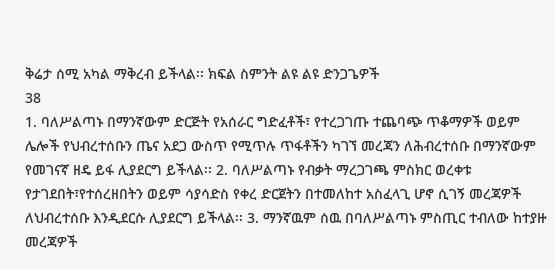ቅሬታ ሰሚ አካል ማቅረብ ይችላል፡፡ ክፍል ስምንት ልዩ ልዩ ድንጋጌዎች
38
1. ባለሥልጣኑ በማንኛውም ድርጅት የአሰራር ግድፈቶች፣ የተረጋገጡ ተጨባጭ ጥቆማዎች ወይም ሌሎች የህብረተሰቡን ጤና አደጋ ውስጥ የሚጥሉ ጥፋቶችን ካገኘ መረጃን ለሕብረተሰቡ በማንኛውም የመገናኛ ዘዴ ይፋ ሊያደርግ ይችላል፡፡ 2. ባለሥልጣኑ የብቃት ማረጋገጫ ምስክር ወረቀቱ የታገደበት፣የተሰረዘበትን ወይም ሳያሳድስ የቀረ ድርጀትን በተመለከተ አስፈላጊ ሆኖ ሲገኝ መረጃዎች ለህብረተሰቡ እንዲደርሱ ሊያደርግ ይችላል፡፡ 3. ማንኛዉም ሰዉ በባለሥልጣኑ ምስጢር ተብለው ከተያዙ መረጃዎች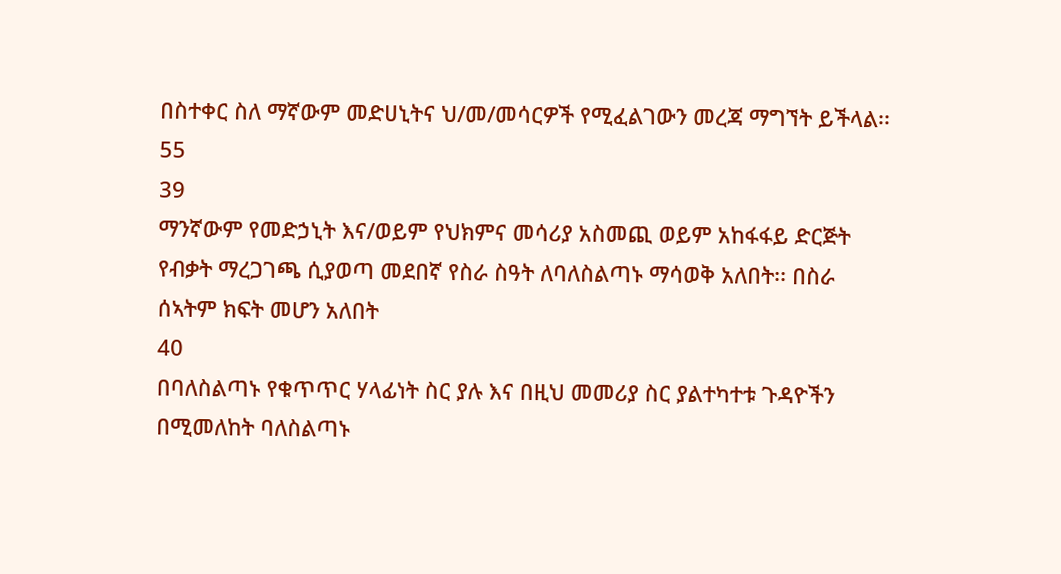በስተቀር ስለ ማኛውም መድሀኒትና ህ/መ/መሳርዎች የሚፈልገውን መረጃ ማግኘት ይችላል፡፡ 55
39
ማንኛውም የመድኃኒት እና/ወይም የህክምና መሳሪያ አስመጪ ወይም አከፋፋይ ድርጅት የብቃት ማረጋገጫ ሲያወጣ መደበኛ የስራ ስዓት ለባለስልጣኑ ማሳወቅ አለበት፡፡ በስራ ሰኣትም ክፍት መሆን አለበት
40
በባለስልጣኑ የቁጥጥር ሃላፊነት ስር ያሉ እና በዚህ መመሪያ ስር ያልተካተቱ ጉዳዮችን በሚመለከት ባለስልጣኑ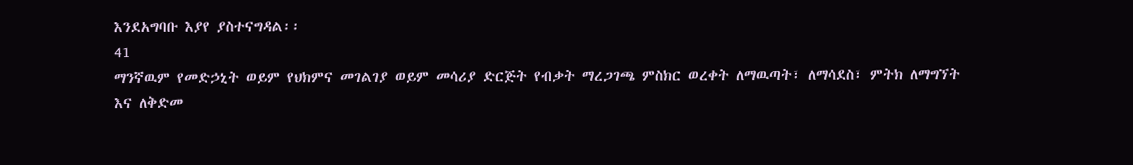እንደአግባቡ እያየ ያስተናግዳል፡፡
41
ማንኛዉም የመድኃኒት ወይም የህክምና መገልገያ ወይም መሳሪያ ድርጅት የብቃት ማረጋገጫ ምስክር ወረቀት ለማዉጣት፣ ለማሳደስ፣ ምትክ ለማግኘት እና ለቅድመ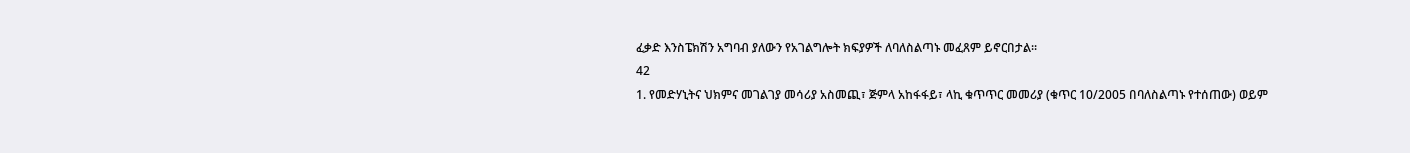ፈቃድ እንስፔክሽን አግባብ ያለውን የአገልግሎት ክፍያዎች ለባለስልጣኑ መፈጸም ይኖርበታል፡፡
42
1. የመድሃኒትና ህክምና መገልገያ መሳሪያ አስመጪ፣ ጅምላ አከፋፋይ፣ ላኪ ቁጥጥር መመሪያ (ቁጥር 10/2005 በባለስልጣኑ የተሰጠው) ወይም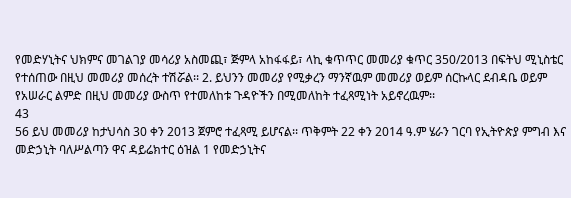የመድሃኒትና ህክምና መገልገያ መሳሪያ አስመጪ፣ ጅምላ አከፋፋይ፣ ላኪ ቁጥጥር መመሪያ ቁጥር 350/2013 በፍትህ ሚኒስቴር የተሰጠው በዚህ መመሪያ መሰረት ተሽሯል፡፡ 2. ይህንን መመሪያ የሚቃረን ማንኛዉም መመሪያ ወይም ሰርኩላር ደብዳቤ ወይም የአሠራር ልምድ በዚህ መመሪያ ውስጥ የተመለከቱ ጉዳዮችን በሚመለከት ተፈጻሚነት አይኖረዉም፡፡
43
56 ይህ መመሪያ ከታህሳስ 30 ቀን 2013 ጀምሮ ተፈጻሚ ይሆናል፡፡ ጥቅምት 22 ቀን 2014 ዓ.ም ሄራን ገርባ የኢትዮጵያ ምግብ እና መድኃኒት ባለሥልጣን ዋና ዳይሬክተር ዕዝል 1 የመድኃኒትና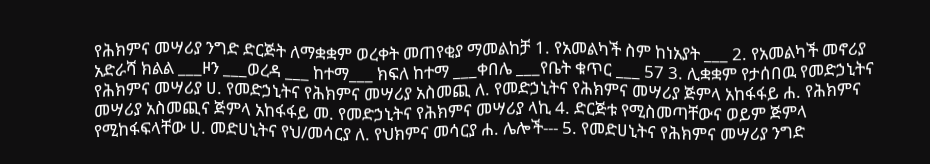የሕክምና መሣሪያ ንግድ ድርጅት ለማቋቋም ወረቀት መጠየቂያ ማመልከቻ 1. የአመልካች ስም ከነአያት ___ 2. የአመልካች መኖሪያ አድራሻ ክልል ___ዞን ___ወረዳ ___ ከተማ___ ክፍለ ከተማ ___ቀበሌ ___የቤት ቁጥር ___ 57 3. ሊቋቋም የታሰበዉ የመድኃኒትና የሕክምና መሣሪያ ሀ. የመድኃኒትና የሕክምና መሣሪያ አስመጪ ለ. የመድኃኒትና የሕክምና መሣሪያ ጅምላ አከፋፋይ ሐ. የሕክምና መሣሪያ አስመጪና ጅምላ አከፋፋይ መ. የመድኃኒትና የሕክምና መሣሪያ ላኪ 4. ድርጅቱ የሚስመጣቸውና ወይም ጅምላ የሚከፋፍላቸው ሀ. መድሀኒትና የህ/መሳርያ ለ. የህክምና መሳርያ ሐ. ሌሎች--- 5. የመድሀኒትና የሕክምና መሣሪያ ንግድ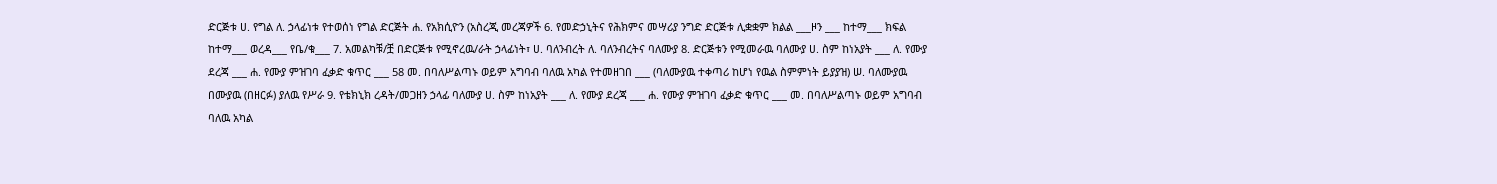ድርጅቱ ሀ. የግል ለ. ኃላፊነቱ የተወሰነ የግል ድርጅት ሐ. የአክሲዮን (አስረጂ መረጃዎች 6. የመድኃኒትና የሕክምና መሣሪያ ንግድ ድርጅቱ ሊቋቋም ክልል ___ዞን ___ ከተማ___ ክፍል ከተማ___ ወረዳ___ የቤ/ቁ___ 7. አመልካቹ/ቿ በድርጅቱ የሚኖረዉ/ራት ኃላፊነት፣ ሀ. ባለንብረት ለ. ባለንብረትና ባለሙያ 8. ድርጅቱን የሚመራዉ ባለሙያ ሀ. ስም ከነአያት ___ ለ. የሙያ ደረጃ ___ ሐ. የሙያ ምዝገባ ፈቃድ ቁጥር ___ 58 መ. በባለሥልጣኑ ወይም አግባብ ባለዉ አካል የተመዘገበ ___ (ባለሙያዉ ተቀጣሪ ከሆነ የዉል ስምምነት ይያያዝ) ሠ. ባለሙያዉ በሙያዉ (በዘርፉ) ያለዉ የሥራ 9. የቴክኒክ ረዳት/መጋዘን ኃላፊ ባለሙያ ሀ. ስም ከነአያት ___ ለ. የሙያ ደረጃ ___ ሐ. የሙያ ምዝገባ ፈቃድ ቁጥር ___ መ. በባለሥልጣኑ ወይም አግባብ ባለዉ አካል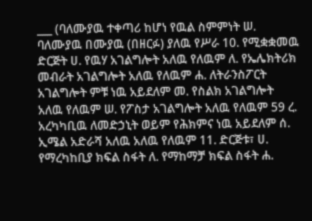___ (ባለሙያዉ ተቀጣሪ ከሆነ የዉል ስምምነት ሠ. ባለሙያዉ በሙያዉ (በዘርፉ) ያለዉ የሥራ 10. የሚቋቋመዉ ድርጅት ሀ. የዉሃ አገልግሎት አለዉ የለዉም ለ. የኤሌክትሪክ መብራት አገልግሎት አለዉ የለዉም ሐ. ለትራንስፖርት አገልግሎት ምቹ ነዉ አይደለም መ. የስልክ አገልግሎት አለዉ የለዉም ሠ. የፖስታ አገልግሎት አለዉ የለዉም 59 ረ. አረካካቢዉ ለመድኃኒት ወይም የሕክምና ነዉ አይደለም ሰ. ኢሜል አድራሻ አለዉ አለዉ የለዉም 11. ድርጅቱ፣ ሀ. የማረካከቢያ ክፍል ስፋት ለ. የማከማቻ ክፍል ስፋት ሐ.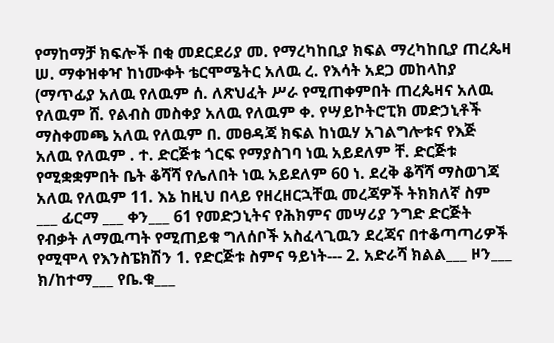የማከማቻ ክፍሎች በቂ መደርደሪያ መ. የማረካከቢያ ክፍል ማረካከቢያ ጠረጴዛ ሠ. ማቀዝቀዣ ከነሙቀት ቴርሞሜትር አለዉ ረ. የእሳት አደጋ መከላከያ (ማጥፊያ አለዉ የለዉም ሰ. ለጽህፈት ሥራ የሚጠቀምበት ጠረጴዛና አለዉ የለዉም ሸ. የልብስ መስቀያ አለዉ የለዉም ቀ. የሣይኮትሮፒክ መድኃኒቶች ማስቀመጫ አለዉ የለዉም በ. መፀዳጃ ክፍል ከነዉሃ አገልግሎቱና የእጅ አለዉ የለዉም . ተ. ድርጅቱ ጎርፍ የማያስገባ ነዉ አይደለም ቸ. ድርጅቱ የሚቋቋምበት ቤት ቆሻሻ የሌለበት ነዉ አይደለም 60 ነ. ደረቅ ቆሻሻ ማስወገጃ አለዉ የለዉም 11. እኔ ከዚህ በላይ የዘረዘርኋቸዉ መረጃዎች ትክክለኛ ስም ___ ፊርማ ___ ቀን___ 61 የመድኃኒትና የሕክምና መሣሪያ ንግድ ድርጅት የብቃት ለማዉጣት የሚጠይቁ ግለሰቦች አስፈላጊዉን ደረጃና በተቆጣጣሪዎች የሚሞላ የእንስፔክሽን 1. የድርጅቱ ስምና ዓይነት--- 2. አድራሻ ክልል___ ዞን___ ክ/ከተማ___ የቤ.ቁ___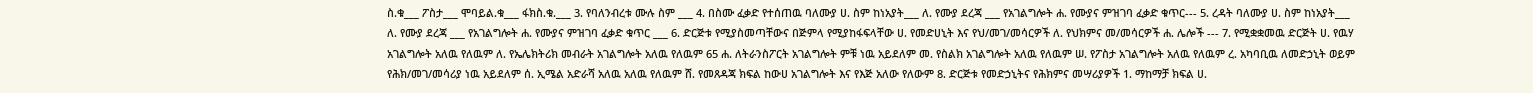ስ.ቁ___ ፖስታ___ ሞባይል.ቁ___ ፋክስ.ቁ.___ 3. የባለንብረቱ ሙሉ ስም ___ 4. በስሙ ፈቃድ የተሰጠዉ ባለሙያ ሀ. ስም ከነአያት___ ለ. የሙያ ደረጃ ___ የአገልግሎት ሐ. የሙያና ምዝገባ ፈቃድ ቁጥር--- 5. ረዳት ባለሙያ ሀ. ስም ከነአያት___ ለ. የሙያ ደረጃ ___ የአገልግሎት ሐ. የሙያና ምዝገባ ፈቃድ ቁጥር ___ 6. ድርጅቱ የሚያስመጣቸውና በጅምላ የሚያከፋፍላቸው ሀ. የመድሀኒት እና የህ/መገ/መሳርዎች ለ. የህክምና መ/መሳርዎች ሐ. ሌሎች --- 7. የሚቋቋመዉ ድርጅት ሀ. የዉሃ አገልግሎት አለዉ የለዉም ለ. የኤሌክትሪክ መብራት አገልግሎት አለዉ የለዉም 65 ሐ. ለትራንስፖርት አገልግሎት ምቹ ነዉ አይደለም መ. የስልክ አገልግሎት አለዉ የለዉም ሠ. የፖስታ አገልግሎት አለዉ የለዉም ረ. አካባቢዉ ለመድኃኒት ወይም የሕክ/መገ/መሳሪያ ነዉ አይደለም ሰ. ኢሜል አድራሻ አለዉ አለዉ የለዉም ሸ. የመጸዳጃ ክፍል ከውሀ አገልግሎት እና የእጅ አለው የለውም 8. ድርጅቱ የመድኃኒትና የሕክምና መሣሪያዎች 1. ማከማቻ ክፍል ሀ.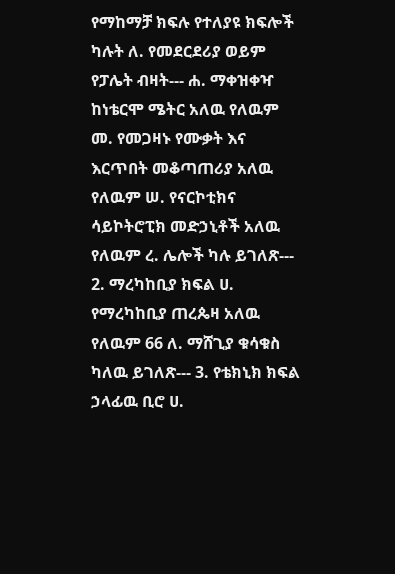የማከማቻ ክፍሉ የተለያዩ ክፍሎች ካሉት ለ. የመደርደሪያ ወይም የፓሌት ብዛት--- ሐ. ማቀዝቀዣ ከነቴርሞ ሜትር አለዉ የለዉም መ. የመጋዛኑ የሙቃት እና እርጥበት መቆጣጠሪያ አለዉ የለዉም ሠ. የናርኮቲክና ሳይኮትሮፒክ መድኃኒቶች አለዉ የለዉም ረ. ሌሎች ካሉ ይገለጽ--- 2. ማረካከቢያ ክፍል ሀ. የማረካከቢያ ጠረጴዛ አለዉ የለዉም 66 ለ. ማሸጊያ ቁሳቁስ ካለዉ ይገለጽ--- 3. የቴክኒክ ክፍል ኃላፊዉ ቢሮ ሀ.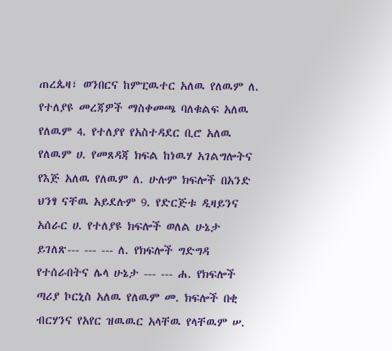ጠረጴዛ፣ ወንበርና ከምፒዉተር አለዉ የለዉም ለ. የተለያዩ መረጃዎች ማስቀመጫ ባለቁልፍ አለዉ የለዉም 4. የተለያየ የአስተዳደር ቢሮ አለዉ የለዉም ሀ. የመጸዳጃ ክፍል ከነዉሃ አገልግሎትና የእጅ አለዉ የለዉም ለ. ሁሉም ክፍሎች በአንድ ህንፃ ናቸዉ አይደሉም 9. የድርጅቱ ዲዛይንና አሰራር ሀ. የተለያዩ ክፍሎች ወለል ሁኔታ ይገለጽ--- --- --- ለ. የክፍሎች ግድግዳ የተሰራበትና ሌላ ሁኔታ --- --- ሐ. የክፍሎች ጣሪያ ኮርኒስ አለዉ የለዉም መ. ክፍሎች በቂ ብርሃንና የአየር ዝዉዉር አላቸዉ የላቸዉም ሠ.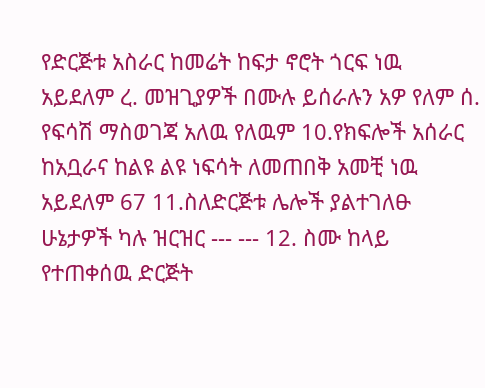የድርጅቱ አስራር ከመሬት ከፍታ ኖሮት ጎርፍ ነዉ አይደለም ረ. መዝጊያዎች በሙሉ ይሰራሉን አዎ የለም ሰ. የፍሳሽ ማስወገጃ አለዉ የለዉም 10.የክፍሎች አሰራር ከአቧራና ከልዩ ልዩ ነፍሳት ለመጠበቅ አመቺ ነዉ አይደለም 67 11.ስለድርጅቱ ሌሎች ያልተገለፁ ሁኔታዎች ካሉ ዝርዝር --- --- 12. ስሙ ከላይ የተጠቀሰዉ ድርጅት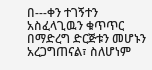በ---ቀን ተገኝተን አስፈላጊዉን ቁጥጥር በማድረግ ድርጅቱን መሆኑን አረጋግጠናል፣ ስለሆነም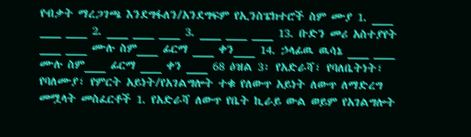የብቃት ማረጋገጫ እንደግፋለን/አንደግፍም የኢንስፔክተሮች ስም ሙያ 1. ___ ___ ___ 2. ___ ___ ___ 3. ___ ___ ___ 13. ቡድን መሪ አስተያየት ___ ___ ሙሉ ስም___ ፊርማ ___ ቀን___ 14. ኃላፊዉ ዉሳኔ ___ ___ ሙሉ ስም___ ፊርማ ___ ቀን ___ 68 ዕዝል 3፡ የአድራሻ፣ የባለቤትነት፣ የባለሙያ፣ የምርት አይነት/የአገልግሎት ተቁ የለውጥ አይነት ለውጥ ለማድረግ መሟላት መስፈርቶች 1. የአድራሻ ለውጥ የቤት ኪራይ ውል ወይም የአገልግሎት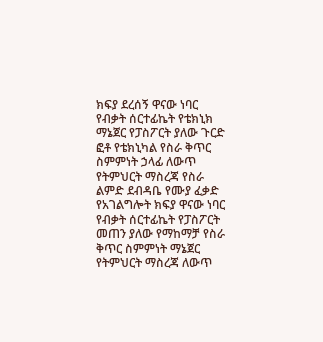ክፍያ ደረሰኝ ዋናው ነባር የብቃት ሰርተፊኬት የቴክኒክ ማኔጀር የፓስፖርት ያለው ጉርድ ፎቶ የቴክኒካል የስራ ቅጥር ስምምነት ኃላፊ ለውጥ የትምህርት ማስረጃ የስራ ልምድ ደብዳቤ የሙያ ፈቃድ የአገልግሎት ክፍያ ዋናው ነባር የብቃት ሰርተፊኬት የፓስፖርት መጠን ያለው የማከማቻ የስራ ቅጥር ስምምነት ማኔጀር የትምህርት ማስረጃ ለውጥ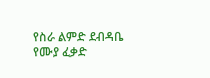የስራ ልምድ ደብዳቤ የሙያ ፈቃድ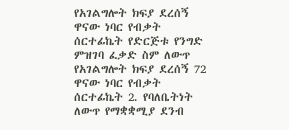የአገልግሎት ክፍያ ደረሰኝ ዋናው ነባር የብቃት ሰርተፊኬት የድርጅቱ የንግድ ምዝገባ ፈቃድ ስም ለውጥ የአገልግሎት ክፍያ ደረሰኝ 72 ዋናው ነባር የብቃት ሰርተፊኬት 2. የባለቤትነት ለውጥ የማቋቋሚያ ደንብ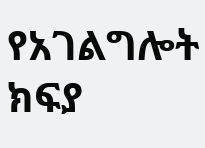የአገልግሎት ክፍያ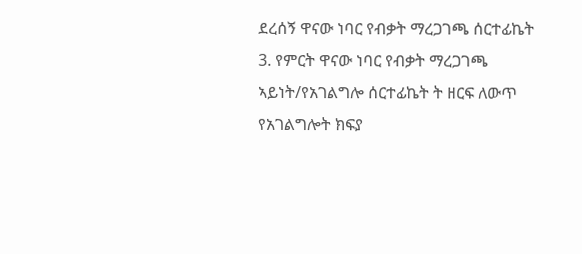ደረሰኝ ዋናው ነባር የብቃት ማረጋገጫ ሰርተፊኬት 3. የምርት ዋናው ነባር የብቃት ማረጋገጫ ኣይነት/የአገልግሎ ሰርተፊኬት ት ዘርፍ ለውጥ የአገልግሎት ክፍያ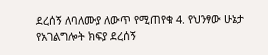ደረሰኝ ለባለሙያ ለውጥ የሚጠየቁ 4. የህንፃው ሁኔታ የአገልግሎት ክፍያ ደረሰኝ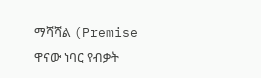ማሻሻል (Premise ዋናው ነባር የብቃት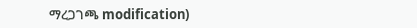ማረጋገጫ modification)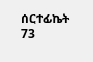ሰርተፊኬት 73